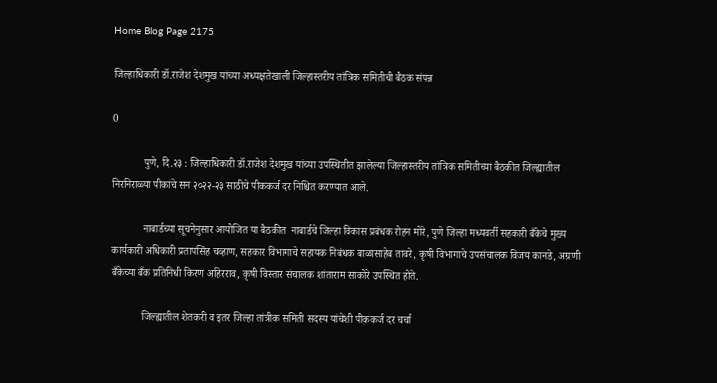Home Blog Page 2175

जिल्हाधिकारी डॉ.राजेश देशमुख यांच्या अध्यक्षतेखाली जिल्हास्तरीय तांत्रिक समितीची बैठक संपन्न

0

            पुणे, दि.२३ : जिल्हाधिकारी डॉ.राजेश देशमुख यांच्या उपस्थितीत झालेल्या जिल्हास्तरीय तांत्रिक समितीच्या बैठकीत जिल्ह्यातील निरनिराळ्या पीकांचे सन २०२२-२३ साठीचे पीककर्ज दर निश्चित करण्यात आले.

            नाबार्डच्या सूचनेनुसार आयोजित या बैठकीत  नाबार्डचे जिल्हा विकास प्रबंधक रोहन मोरे, पुणे जिल्हा मध्यवर्ती सहकारी बँकेचे मुख्य कार्यकारी अधिकारी प्रतापसिंह चव्हाण, सहकार विभागाचे सहायक निबंधक बाळासाहेब तावरे, कृषी विभागाचे उपसंचालक विजय कानडे, अग्रणी बँकेच्या बँक प्रतिनिधी किरण अहिरराव, कृषी विस्तार संचालक शांताराम साकोरे उपस्थित होते.

            जिल्ह्यातील शेतकरी व इतर जिल्हा तांत्रीक समिती सदस्य यांचेशी पीककर्ज दर चर्चा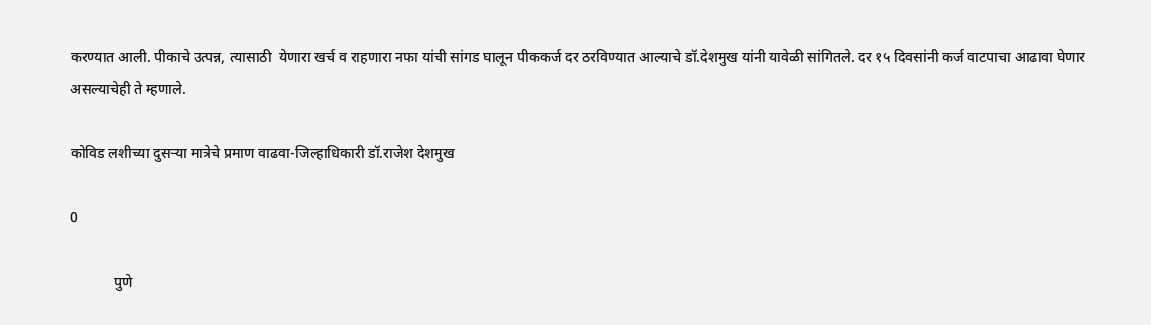करण्यात आली. पीकाचे उत्पन्न, त्यासाठी  येणारा खर्च व राहणारा नफा यांची सांगड घालून पीककर्ज दर ठरविण्यात आल्याचे डॉ.देशमुख यांनी यावेळी सांगितले. दर १५ दिवसांनी कर्ज वाटपाचा आढावा घेणार असल्याचेही ते म्हणाले.

कोविड लशीच्या दुसऱ्या मात्रेचे प्रमाण वाढवा-जिल्हाधिकारी डॉ.राजेश देशमुख

0

            पुणे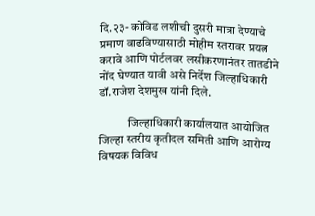दि.२३- कोविड लशीची दुसरी मात्रा देण्याचे प्रमाण वाढविण्यासाठी मोहीम स्तरावर प्रयत्न करावे आणि पोर्टलवर लसीकरणानंतर तातडीने नोंद घेण्यात यावी असे निर्देश जिल्हाधिकारी डॉ.राजेश देशमुख यांनी दिले.

            जिल्हाधिकारी कार्यालयात आयोजित जिल्हा स्तरीय कृतीदल समिती आणि आरोग्य विषयक विविध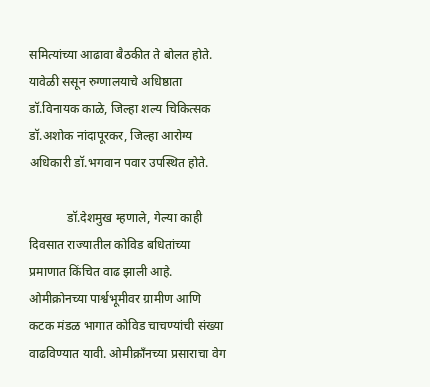समित्यांच्या आढावा बैठकीत ते बोलत होते. यावेळी ससून रुग्णालयाचे अधिष्ठाता डॉ.विनायक काळे, जिल्हा शल्य चिकित्सक डॉ.अशोक नांदापूरकर, जिल्हा आरोग्य अधिकारी डॉ.भगवान पवार उपस्थित होते.

            डॉ.देशमुख म्हणाले, गेल्या काही दिवसात राज्यातील कोविड बधितांच्या प्रमाणात किंचित वाढ झाली आहे. ओमीक्रोनच्या पार्श्वभूमीवर ग्रामीण आणि कटक मंडळ भागात कोविड चाचण्यांची संख्या वाढविण्यात यावी. ओमीक्रॉंनच्या प्रसाराचा वेग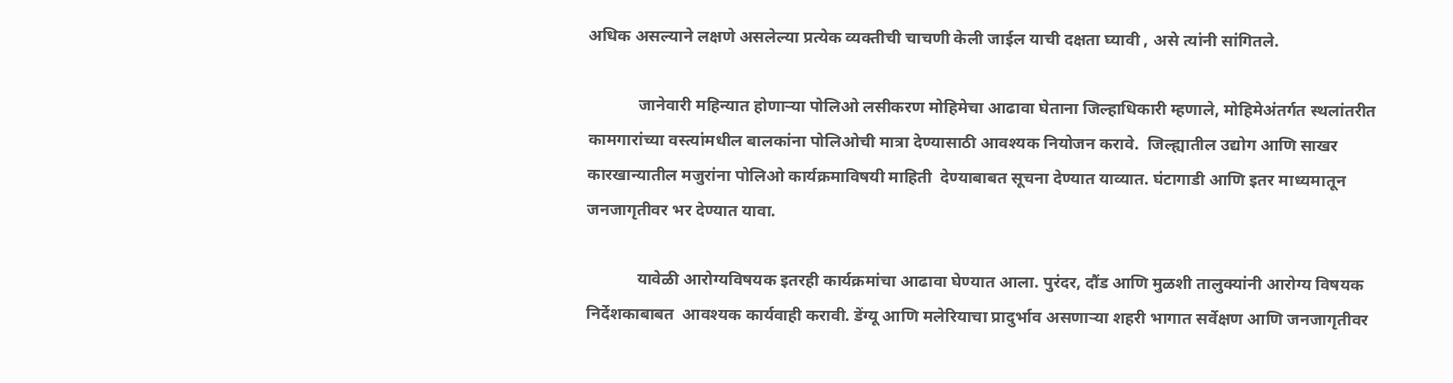अधिक असल्याने लक्षणे असलेल्या प्रत्येक व्यक्तीची चाचणी केली जाईल याची दक्षता घ्यावी , असे त्यांनी सांगितले.

            जानेवारी महिन्यात होणाऱ्या पोलिओ लसीकरण मोहिमेचा आढावा घेताना जिल्हाधिकारी म्हणाले, मोहिमेअंतर्गत स्थलांतरीत कामगारांच्या वस्त्यांमधील बालकांना पोलिओची मात्रा देण्यासाठी आवश्यक नियोजन करावे.  जिल्ह्यातील उद्योग आणि साखर कारखान्यातील मजुरांना पोलिओ कार्यक्रमाविषयी माहिती  देण्याबाबत सूचना देण्यात याव्यात. घंटागाडी आणि इतर माध्यमातून जनजागृतीवर भर देण्यात यावा.

            यावेळी आरोग्यविषयक इतरही कार्यक्रमांचा आढावा घेण्यात आला. पुरंदर, दौंड आणि मुळशी तालुक्यांनी आरोग्य विषयक निर्देशकाबाबत  आवश्यक कार्यवाही करावी. डेंग्यू आणि मलेरियाचा प्रादुर्भाव असणाऱ्या शहरी भागात सर्वेक्षण आणि जनजागृतीवर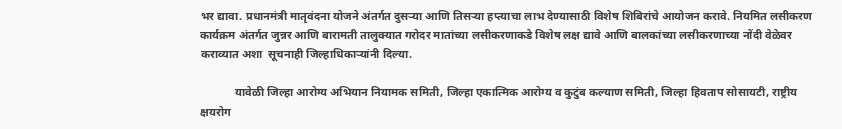भर द्यावा. प्रधानमंत्री मातृवंदना योजने अंतर्गत दुसऱ्या आणि तिसऱ्या हप्त्याचा लाभ देण्यासाठी विशेष शिबिरांचे आयोजन करावे. नियमित लसीकरण कार्यक्रम अंतर्गत जुन्नर आणि बारामती तालुक्यात गरोदर मातांच्या लसीकरणाकडे विशेष लक्ष द्यावे आणि बालकांच्या लसीकरणाच्या नोंदी वेळेवर कराव्यात अशा  सूचनाही जिल्हाधिकाऱ्यांनी दिल्या.

            यावेळी जिल्हा आरोग्य अभियान नियामक समिती, जिल्हा एकात्मिक आरोग्य व कुटुंब कल्याण समिती, जिल्हा हिवताप सोसायटी, राष्ट्रीय क्षयरोग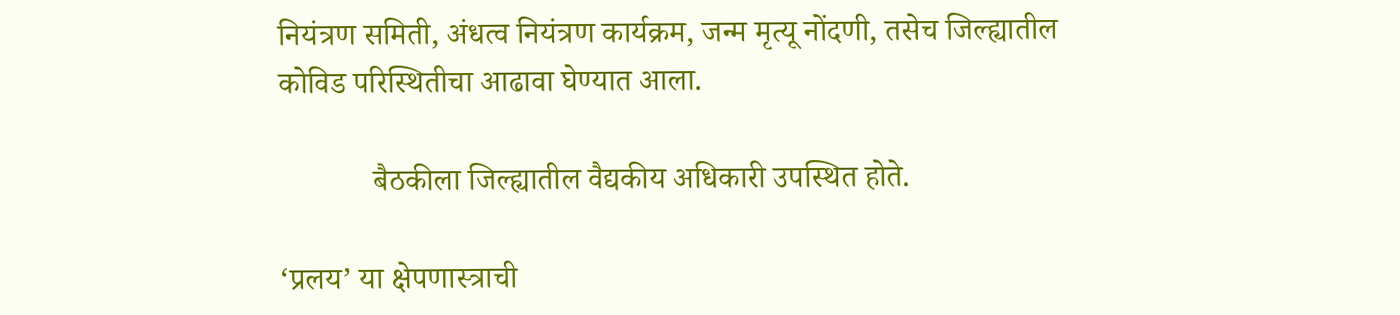नियंत्रण समिती, अंधत्व नियंत्रण कार्यक्रम, जन्म मृत्यू नोंदणी, तसेच जिल्ह्यातील कोविड परिस्थितीचा आढावा घेण्यात आला.

            बैठकीला जिल्ह्यातील वैद्यकीय अधिकारी उपस्थित होते.

‘प्रलय’ या क्षेपणास्त्राची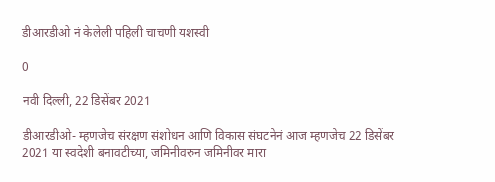डीआरडीओ नं केलेली पहिली चाचणी यशस्वी

0

नवी दिल्‍ली, 22 डिसेंबर 2021

डीआरडीओ- म्हणजेच संरक्षण संशोधन आणि विकास संघटनेनं आज म्हणजेच 22 डिसेंबर  2021 या स्वदेशी बनावटीच्या, जमिनीवरुन जमिनीवर मारा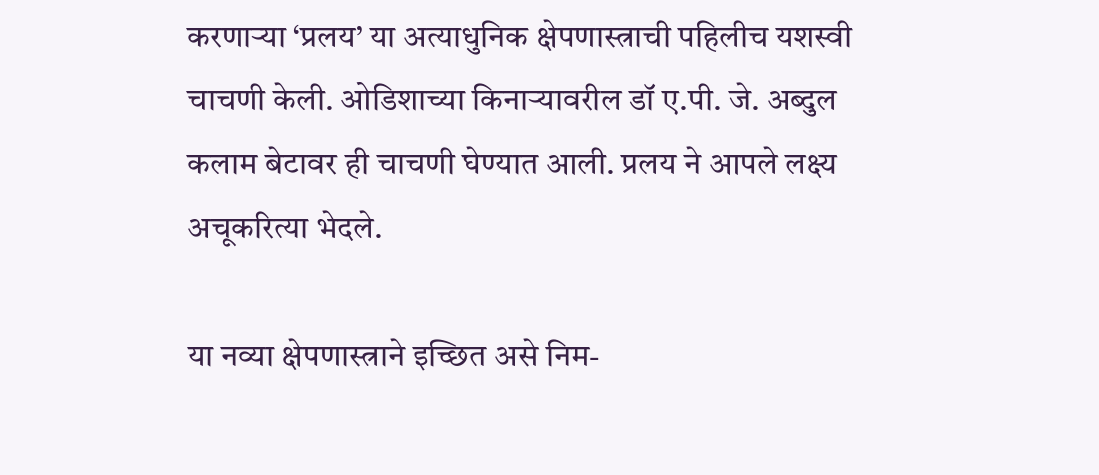करणाऱ्या ‘प्रलय’ या अत्याधुनिक क्षेपणास्त्राची पहिलीच यशस्वी चाचणी केली. ओडिशाच्या किनाऱ्यावरील डॉ ए.पी. जे. अब्दुल कलाम बेटावर ही चाचणी घेण्यात आली. प्रलय ने आपले लक्ष्य अचूकरित्या भेदले.

या नव्या क्षेपणास्त्राने इच्छित असे निम-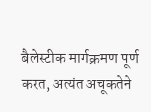बैलेस्टीक मार्गक्रमण पूर्ण करत, अत्यंत अचूकतेने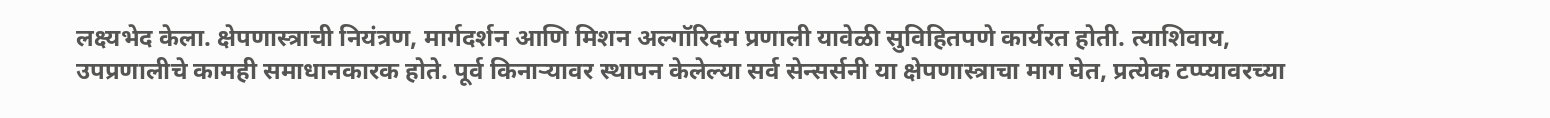लक्ष्यभेद केला. क्षेपणास्त्राची नियंत्रण, मार्गदर्शन आणि मिशन अल्गॉरिदम प्रणाली यावेळी सुविहितपणे कार्यरत होती. त्याशिवाय, उपप्रणालीचे कामही समाधानकारक होते. पूर्व किनाऱ्यावर स्थापन केलेल्या सर्व सेन्सर्सनी या क्षेपणास्त्राचा माग घेत, प्रत्येक टप्प्यावरच्या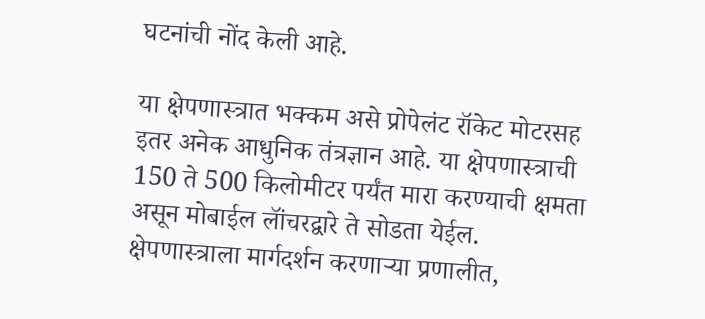घटनांची नोंद केली आहे.

या क्षेपणास्त्रात भक्कम असे प्रोपेलंट रॉकेट मोटरसह इतर अनेक आधुनिक तंत्रज्ञान आहे. या क्षेपणास्त्राची 150 ते 500 किलोमीटर पर्यंत मारा करण्याची क्षमता असून मोबाईल लॉंचरद्वारे ते सोडता येईल. क्षेपणास्त्राला मार्गदर्शन करणाऱ्या प्रणालीत,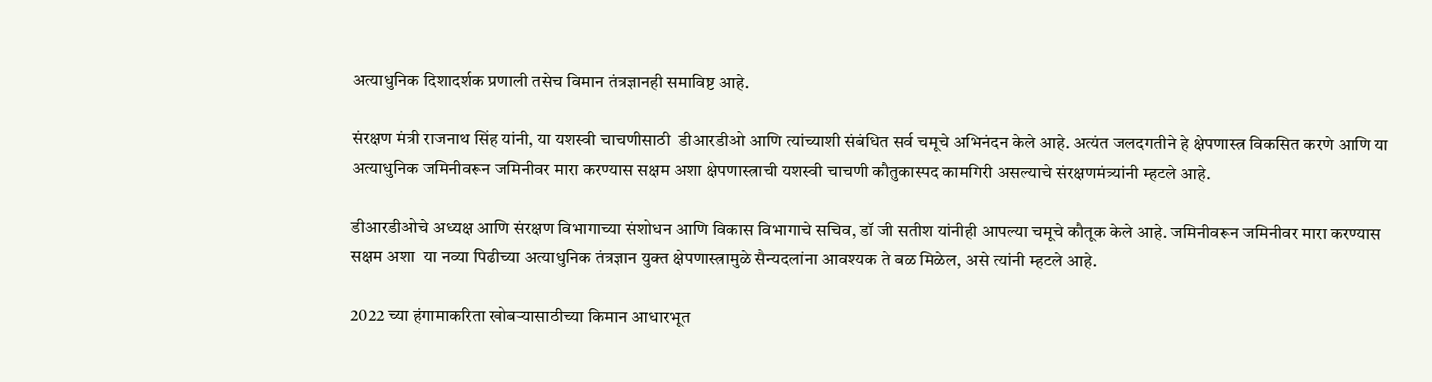अत्याधुनिक दिशादर्शक प्रणाली तसेच विमान तंत्रज्ञानही समाविष्ट आहे.

संरक्षण मंत्री राजनाथ सिंह यांनी, या यशस्वी चाचणीसाठी  डीआरडीओ आणि त्यांच्याशी संबंधित सर्व चमूचे अभिनंदन केले आहे. अत्यंत जलदगतीने हे क्षेपणास्त्र विकसित करणे आणि या अत्याधुनिक जमिनीवरून जमिनीवर मारा करण्यास सक्षम अशा क्षेपणास्त्राची यशस्वी चाचणी कौतुकास्पद कामगिरी असल्याचे संरक्षणमंत्र्यांनी म्हटले आहे.

डीआरडीओचे अध्यक्ष आणि संरक्षण विभागाच्या संशोधन आणि विकास विभागाचे सचिव, डॉ जी सतीश यांनीही आपल्या चमूचे कौतूक केले आहे. जमिनीवरून जमिनीवर मारा करण्यास सक्षम अशा  या नव्या पिढीच्या अत्याधुनिक तंत्रज्ञान युक्त क्षेपणास्त्रामुळे सैन्यदलांना आवश्यक ते बळ मिळेल, असे त्यांनी म्हटले आहे.

2022 च्या हंगामाकरिता खोबऱ्यासाठीच्या किमान आधारभूत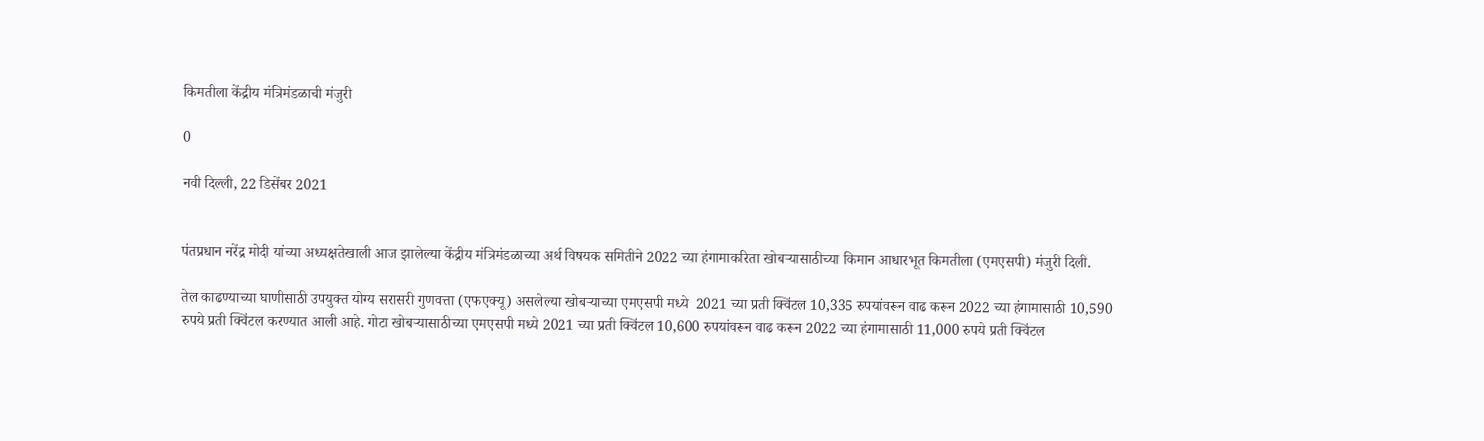किमतीला केंद्रीय मंत्रिमंडळाची मंजुरी

0

नवी दिल्‍ली, 22 डिसेंबर 2021


पंतप्रधान नरेंद्र मोदी यांच्या अध्यक्षतेखाली आज झालेल्या केंद्रीय मंत्रिमंडळाच्या अर्थ विषयक समितीने 2022 च्या हंगामाकरिता खोबऱ्यासाठीच्या किमान आधारभूत किमतीला (एमएसपी) मंजुरी दिली.

तेल काढण्याच्या घाणीसाठी उपयुक्त योग्य सरासरी गुणवत्ता (एफएक्यू) असलेल्या खोबऱ्याच्या एमएसपी मध्ये  2021 च्या प्रती क्विंटल 10,335 रुपयांवरून वाढ करून 2022 च्या हंगामासाठी 10,590 रुपये प्रती क्विंटल करण्यात आली आहे. गोटा खोबऱ्यासाठीच्या एमएसपी मध्ये 2021 च्या प्रती क्विंटल 10,600 रुपयांवरून वाढ करून 2022 च्या हंगामासाठी 11,000 रुपये प्रती क्विंटल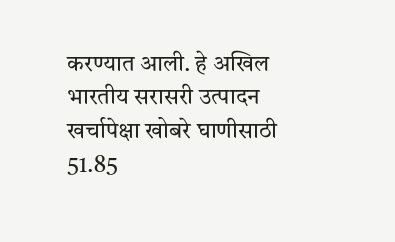करण्यात आली. हे अखिल भारतीय सरासरी उत्पादन खर्चापेक्षा खोबरे घाणीसाठी 51.85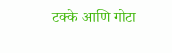टक्के आणि गोटा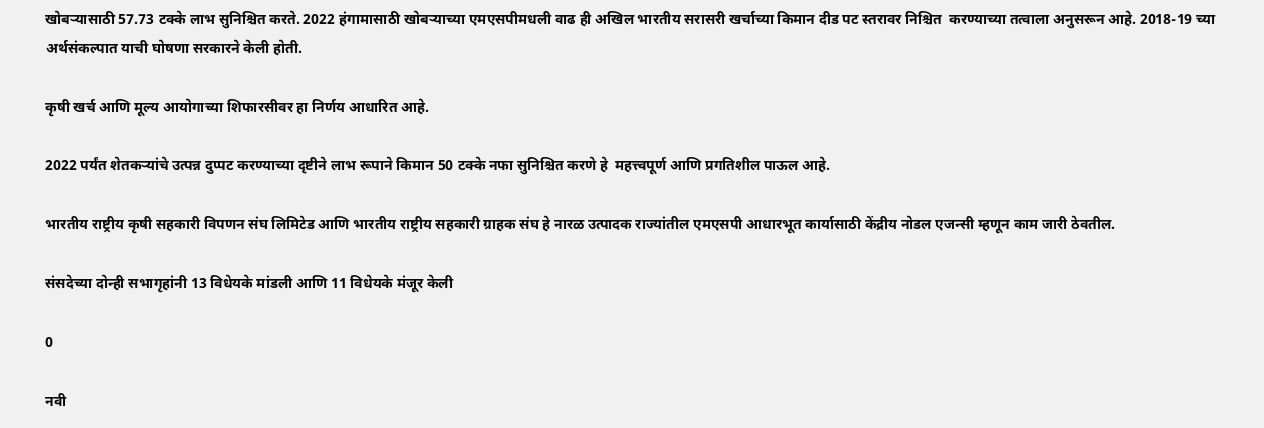खोबऱ्यासाठी 57.73 टक्के लाभ सुनिश्चित करते. 2022 हंगामासाठी खोबऱ्याच्या एमएसपीमधली वाढ ही अखिल भारतीय सरासरी खर्चाच्या किमान दीड पट स्तरावर निश्चित  करण्याच्या तत्वाला अनुसरून आहे. 2018-19 च्या अर्थसंकल्पात याची घोषणा सरकारने केली होती.

कृषी खर्च आणि मूल्य आयोगाच्या शिफारसीवर हा निर्णय आधारित आहे.

2022 पर्यंत शेतकऱ्यांचे उत्पन्न दुप्पट करण्याच्या दृष्टीने लाभ रूपाने किमान 50 टक्के नफा सुनिश्चित करणे हे  महत्त्वपूर्ण आणि प्रगतिशील पाऊल आहे.

भारतीय राष्ट्रीय कृषी सहकारी विपणन संघ लिमिटेड आणि भारतीय राष्ट्रीय सहकारी ग्राहक संघ हे नारळ उत्पादक राज्यांतील एमएसपी आधारभूत कार्यासाठी केंद्रीय नोडल एजन्सी म्हणून काम जारी ठेवतील.

संसदेच्या दोन्ही सभागृहांनी 13 विधेयके मांडली आणि 11 विधेयके मंजूर केली

0

नवी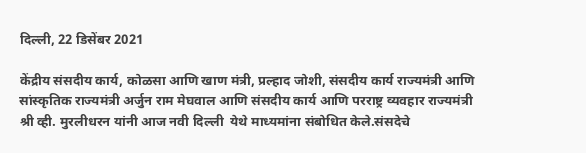दिल्‍ली, 22 डिसेंबर 2021

केंद्रीय संसदीय कार्य, कोळसा आणि खाण मंत्री, प्रल्हाद जोशी, संसदीय कार्य राज्यमंत्री आणि सांस्कृतिक राज्यमंत्री अर्जुन राम मेघवाल आणि संसदीय कार्य आणि परराष्ट्र व्यवहार राज्यमंत्री श्री व्ही. मुरलीधरन यांनी आज नवी दिल्ली  येथे माध्यमांना संबोधित केले.संसदेचे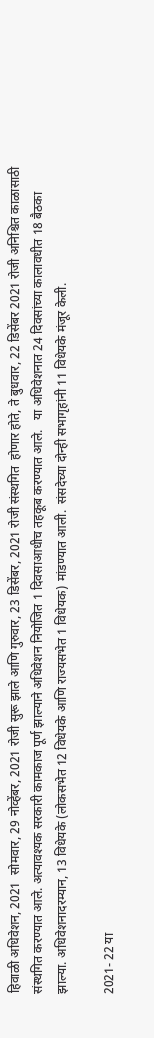हिवाळी अधिवेशन, 2021  सोमवार, 29 नोव्हेंबर, 2021 रोजी सुरू झाले आणि गुरुवार, 23 डिसेंबर, 2021 रोजी संस्थगित  होणार होते, ते बुधवार, 22 डिसेंबर 2021 रोजी अनिश्चित काळासाठी संस्थगित करण्यात आले. अत्यावश्यक सरकारी कामकाज पूर्ण झाल्याने अधिवेशन नियोजित 1 दिवसाआधीच तहकूब करण्यात आले.   या अधिवेशनात 24 दिवसांच्या कालावधीत 18 बैठका झाल्या. अधिवेशनादरम्यान, 13 विधेयके (लोकसभेत 12 विधेयके आणि राज्यसभेत 1 विधेयक) मांडण्यात आली.  संसदेच्या दोन्ही सभागृहांनी 11 विधेयके मंजूर केली.

2021- 22 या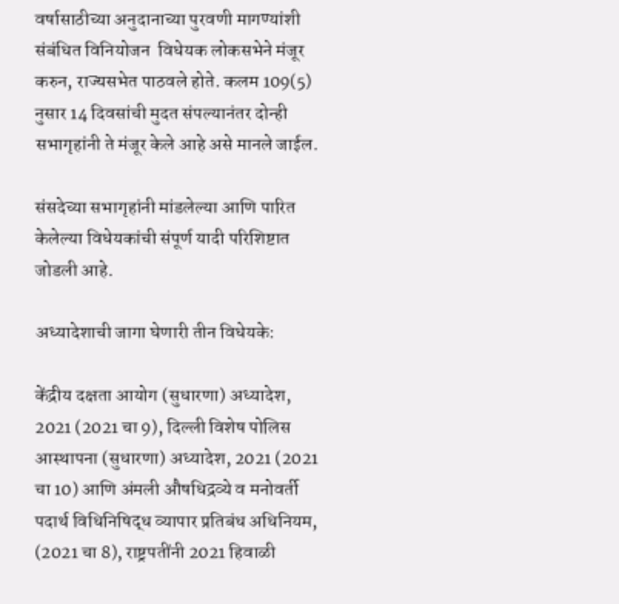वर्षासाठीच्या अनुदानाच्या पुरवणी मागण्यांशी संबंधित विनियोजन  विधेयक लोकसभेने मंजूर करुन, राज्यसभेत पाठवले होते. कलम 109(5) नुसार 14 दिवसांची मुदत संपल्यानंतर दोन्ही सभागृहांनी ते मंजूर केले आहे असे मानले जाईल.

संसदेच्या सभागृहांनी मांडलेल्या आणि पारित केलेल्या विधेयकांची संपूर्ण यादी परिशिष्टात जोडली आहे.

अध्यादेशाची जागा घेणारी तीन विधेयके:

केंद्रीय दक्षता आयोग (सुधारणा) अध्यादेश, 2021 (2021 चा 9), दिल्ली विशेष पोलिस आस्थापना (सुधारणा) अध्यादेश, 2021 (2021 चा 10) आणि अंमली औषधिद्रव्ये व मनोवर्ती पदार्थ विधिनिषिद्ध व्यापार प्रतिबंध अधिनियम, (2021 चा 8), राष्ट्रपतींनी 2021 हिवाळी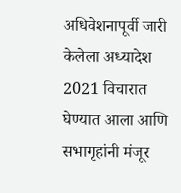अधिवेशनापूर्वी जारी केलेला अध्यादेश 2021 विचारात घेण्यात आला आणि सभागृहांनी मंजूर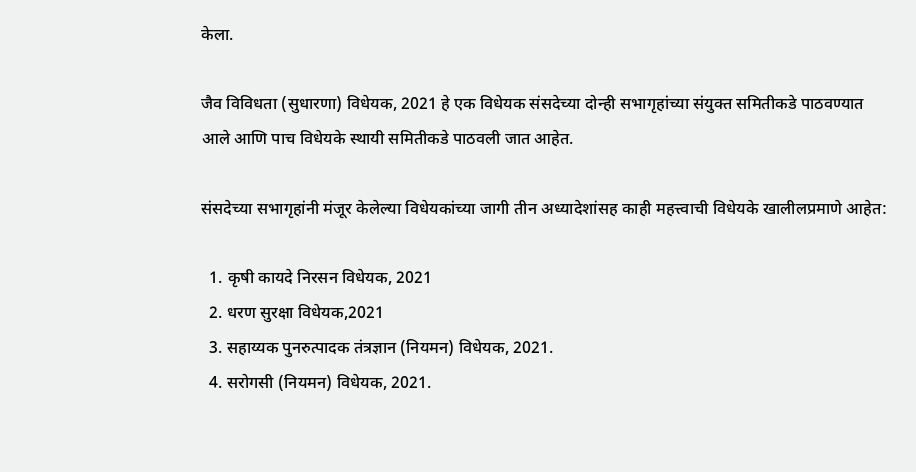केला.

जैव विविधता (सुधारणा) विधेयक, 2021 हे एक विधेयक संसदेच्या दोन्ही सभागृहांच्या संयुक्त समितीकडे पाठवण्यात आले आणि पाच विधेयके स्थायी समितीकडे पाठवली जात आहेत.

संसदेच्या सभागृहांनी मंजूर केलेल्या विधेयकांच्या जागी तीन अध्यादेशांसह काही महत्त्वाची विधेयके खालीलप्रमाणे आहेत:

  1. कृषी कायदे निरसन विधेयक, 2021
  2. धरण सुरक्षा विधेयक,2021
  3. सहाय्यक पुनरुत्पादक तंत्रज्ञान (नियमन) विधेयक, 2021.
  4. सरोगसी (नियमन) विधेयक, 2021.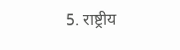5. राष्ट्रीय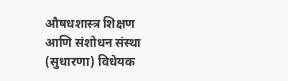औषधशास्त्र शिक्षण आणि संशोधन संस्था (सुधारणा) विधेयक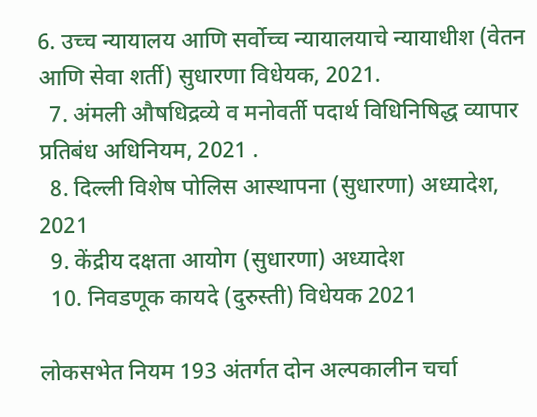6. उच्च न्यायालय आणि सर्वोच्च न्यायालयाचे न्यायाधीश (वेतन आणि सेवा शर्ती) सुधारणा विधेयक, 2021.
  7. अंमली औषधिद्रव्ये व मनोवर्ती पदार्थ विधिनिषिद्ध व्यापार प्रतिबंध अधिनियम, 2021 .
  8. दिल्ली विशेष पोलिस आस्थापना (सुधारणा) अध्यादेश, 2021
  9. केंद्रीय दक्षता आयोग (सुधारणा) अध्यादेश
  10. निवडणूक कायदे (दुरुस्ती) विधेयक 2021

लोकसभेत नियम 193 अंतर्गत दोन अल्पकालीन चर्चा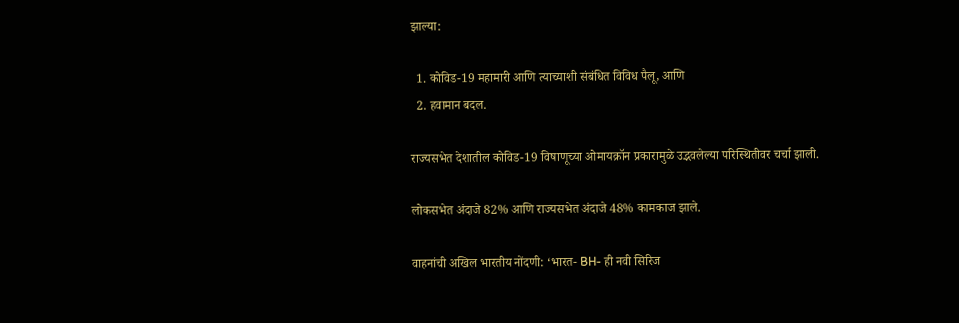झाल्या:

  1. कोविड-19 महामारी आणि त्याच्याशी संबंधित विविध पैलू, आणि
  2. हवामान बदल.

राज्यसभेत देशातील कोविड-19 विषाणूच्या ओमायक्रॉन प्रकारामुळे उद्भवलेल्या परिस्थितीवर चर्चा झाली.

लोकसभेत अंदाजे 82% आणि राज्यसभेत अंदाजे 48% कामकाज झाले.

वाहनांची अखिल भारतीय नोंदणी: ‘भारत- BH- ही नवी सिरिज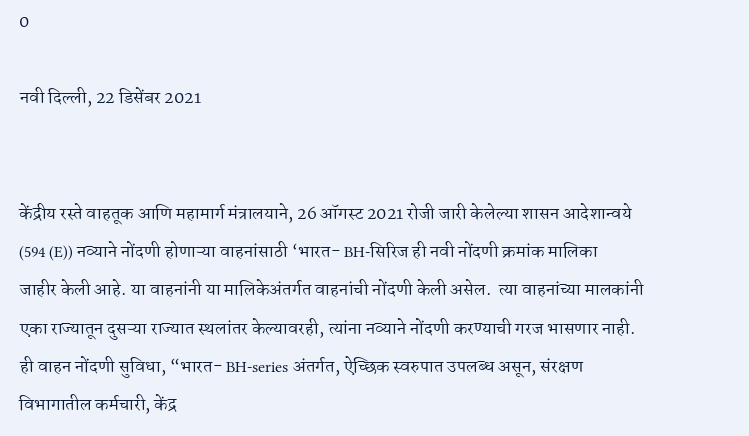0

नवी दिल्‍ली, 22 डिसेंबर 2021


केंद्रीय रस्ते वाहतूक आणि महामार्ग मंत्रालयाने, 26 ऑगस्ट 2021 रोजी जारी केलेल्या शासन आदेशान्वये (594 (E)) नव्याने नोंदणी होणाऱ्या वाहनांसाठी ‘भारत- BH-सिरिज ही नवी नोंदणी क्रमांक मालिका जाहीर केली आहे. या वाहनांनी या मालिकेअंतर्गत वाहनांची नोंदणी केली असेल.  त्या वाहनांच्या मालकांनी एका राज्यातून दुसऱ्या राज्यात स्थलांतर केल्यावरही, त्यांना नव्याने नोंदणी करण्याची गरज भासणार नाही. ही वाहन नोंदणी सुविधा, “भारत- BH-series अंतर्गत, ऐच्छिक स्वरुपात उपलब्ध असून, संरक्षण विभागातील कर्मचारी, केंद्र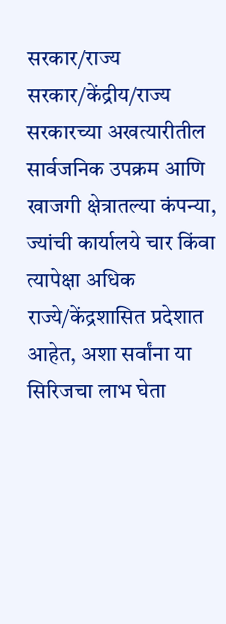सरकार/राज्य सरकार/केंद्रीय/राज्य सरकारच्या अखत्यारीतील सार्वजनिक उपक्रम आणि खाजगी क्षेत्रातल्या कंपन्या, ज्यांची कार्यालये चार किंवा त्यापेक्षा अधिक राज्ये/केंद्रशासित प्रदेशात आहेत, अशा सर्वांना या सिरिजचा लाभ घेता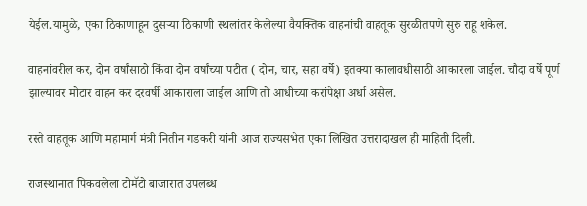येईल.यामुळे, एका ठिकाणाहून दुसऱ्या ठिकाणी स्थलांतर केलेल्या वैयक्तिक वाहनांची वाहतूक सुरळीतपणे सुरु राहू शकेल.

वाहनांवरील कर, दोन वर्षांसाठो किंवा दोन वर्षांच्या पटीत ( दोन, चार, सहा वर्षे) इतक्या कालावधीसाठी आकारला जाईल. चौदा वर्षे पूर्ण झाल्यावर मोटार वाहन कर दरवर्षी आकाराला जाईल आणि तो आधीच्या करांपेक्षा अर्धा असेल.

रस्ते वाहतूक आणि महामार्ग मंत्री नितीन गडकरी यांनी आज राज्यसभेत एका लिखित उत्तरादाखल ही माहिती दिली.

राजस्थानात पिकवलेला टोमॅटो बाजारात उपलब्ध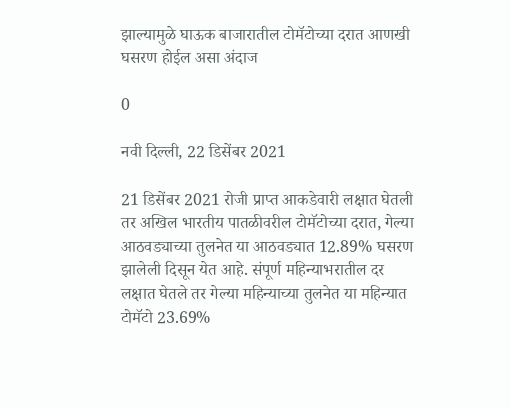झाल्यामुळे घाऊक बाजारातील टोमॅटोच्या दरात आणखी घसरण होईल असा अंदाज

0

नवी दिल्‍ली, 22 डिसेंबर 2021

21 डिसेंबर 2021 रोजी प्राप्त आकडेवारी लक्षात घेतली तर अखिल भारतीय पातळीवरील टोमॅटोच्या दरात, गेल्या आठवड्याच्या तुलनेत या आठवड्यात 12.89% घसरण झालेली दिसून येत आहे. संपूर्ण महिन्याभरातील दर लक्षात घेतले तर गेल्या महिन्याच्या तुलनेत या महिन्यात टोमॅटो 23.69%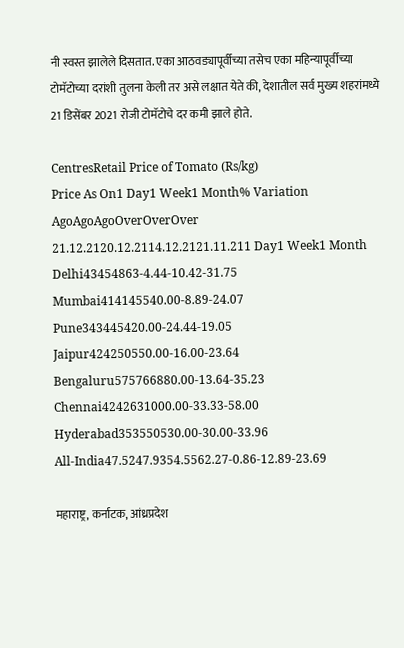नी स्वस्त झालेले दिसतात. एका आठवड्यापूर्वीच्या तसेच एका महिन्यापूर्वीच्या टोमॅटोच्या दरांशी तुलना केली तर असे लक्षात येते की, देशातील सर्व मुख्य शहरांमध्ये 21 डिसेंबर 2021 रोजी टोमॅटोचे दर कमी झाले होते.

CentresRetail Price of Tomato (Rs/kg)
Price As On1 Day1 Week1 Month% Variation
AgoAgoAgoOverOverOver
21.12.2120.12.2114.12.2121.11.211 Day1 Week1 Month
Delhi43454863-4.44-10.42-31.75
Mumbai414145540.00-8.89-24.07
Pune343445420.00-24.44-19.05
Jaipur424250550.00-16.00-23.64
Bengaluru575766880.00-13.64-35.23
Chennai4242631000.00-33.33-58.00
Hyderabad353550530.00-30.00-33.96
All-India47.5247.9354.5562.27-0.86-12.89-23.69

महाराष्ट्र, कर्नाटक, आंध्रप्रदेश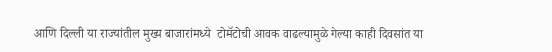आणि दिल्ली या राज्यांतील मुख्य बाजारांमध्ये  टोमॅटोची आवक वाढल्यामुळे गेल्या काही दिवसांत या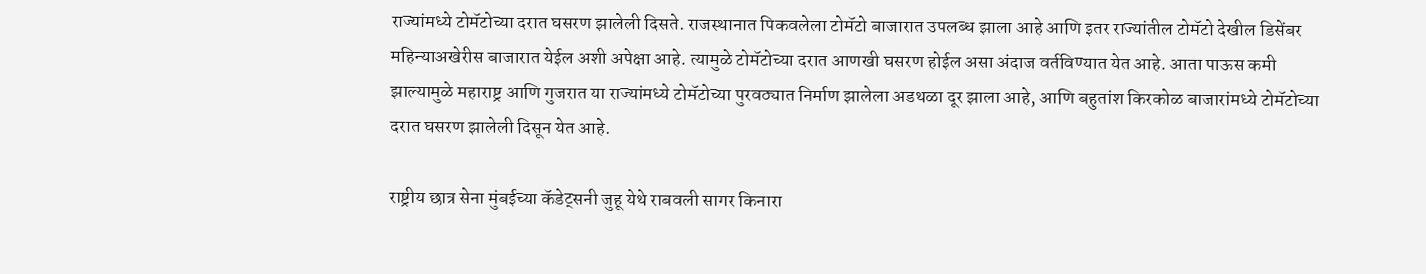राज्यांमध्ये टोमॅटोच्या दरात घसरण झालेली दिसते. राजस्थानात पिकवलेला टोमॅटो बाजारात उपलब्ध झाला आहे आणि इतर राज्यांतील टोमॅटो देखील डिसेंबर महिन्याअखेरीस बाजारात येईल अशी अपेक्षा आहे. त्यामुळे टोमॅटोच्या दरात आणखी घसरण होईल असा अंदाज वर्तविण्यात येत आहे. आता पाऊस कमी झाल्यामुळे महाराष्ट्र आणि गुजरात या राज्यांमध्ये टोमॅटोच्या पुरवठ्यात निर्माण झालेला अडथळा दूर झाला आहे, आणि बहुतांश किरकोळ बाजारांमध्ये टोमॅटोच्या दरात घसरण झालेली दिसून येत आहे.

राष्ट्रीय छात्र सेना मुंबईच्या कॅडेट्सनी जुहू येथे राबवली सागर किनारा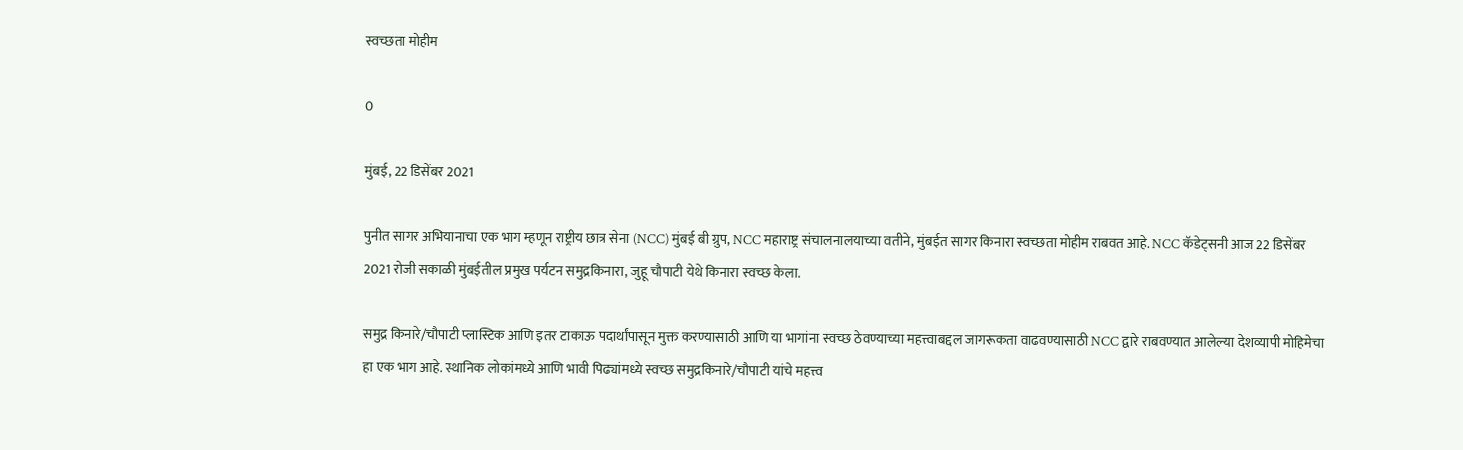स्वच्छता मोहीम

0

मुंबई, 22 डिसेंबर 2021

पुनीत सागर अभियानाचा एक भाग म्हणून राष्ट्रीय छात्र सेना (NCC) मुंबई बी ग्रुप, NCC महाराष्ट्र संचालनालयाच्या वतीने, मुंबईत सागर किनारा स्वच्छता मोहीम राबवत आहे. NCC कॅडेट्सनी आज 22 डिसेंबर 2021 रोजी सकाळी मुंबईतील प्रमुख पर्यटन समुद्रकिनारा, जुहू चौपाटी येथे किनारा स्वच्छ केला.

समुद्र किनारे/चौपाटी प्लास्टिक आणि इतर टाकाऊ पदार्थांपासून मुक्त करण्यासाठी आणि या भागांना स्वच्छ ठेवण्याच्या महत्त्वाबद्दल जागरूकता वाढवण्यासाठी NCC द्वारे राबवण्यात आलेल्या देशव्यापी मोहिमेचा हा एक भाग आहे. स्थानिक लोकांमध्ये आणि भावी पिढ्यांमध्ये स्वच्छ समुद्रकिनारे/चौपाटी यांचे महत्त्व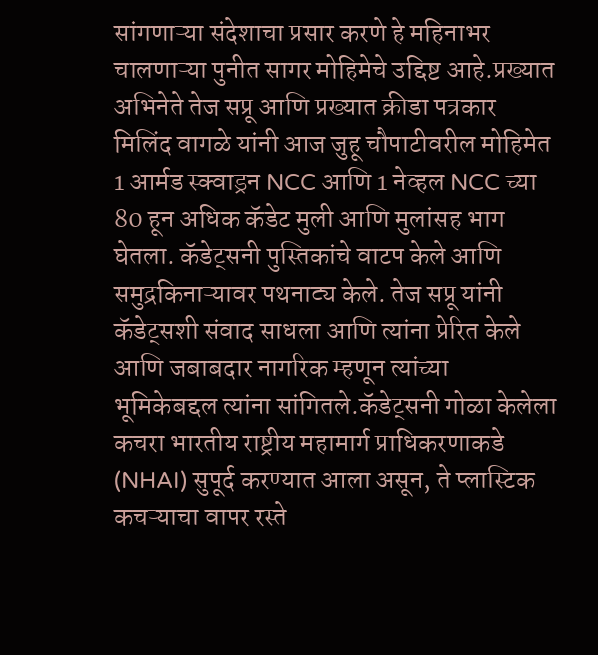सांगणाऱ्या संदेशाचा प्रसार करणे हे महिनाभर चालणाऱ्या पुनीत सागर मोहिमेचे उद्दिष्ट आहे.प्रख्यात अभिनेते तेज सप्रू आणि प्रख्यात क्रीडा पत्रकार मिलिंद वागळे यांनी आज जुहू चौपाटीवरील मोहिमेत 1 आर्मड स्क्वाड्रन NCC आणि 1 नेव्हल NCC च्या 80 हून अधिक कॅडेट मुली आणि मुलांसह भाग घेतला. कॅडेट्सनी पुस्तिकांचे वाटप केले आणि समुद्रकिनाऱ्यावर पथनाट्य केले. तेज सप्रू यांनी कॅडेट्सशी संवाद साधला आणि त्यांना प्रेरित केले आणि जबाबदार नागरिक म्हणून त्यांच्या भूमिकेबद्दल त्यांना सांगितले.कॅडेट्सनी गोळा केलेला कचरा भारतीय राष्ट्रीय महामार्ग प्राधिकरणाकडे (NHAI) सुपूर्द करण्यात आला असून, ते प्लास्टिक कचऱ्याचा वापर रस्ते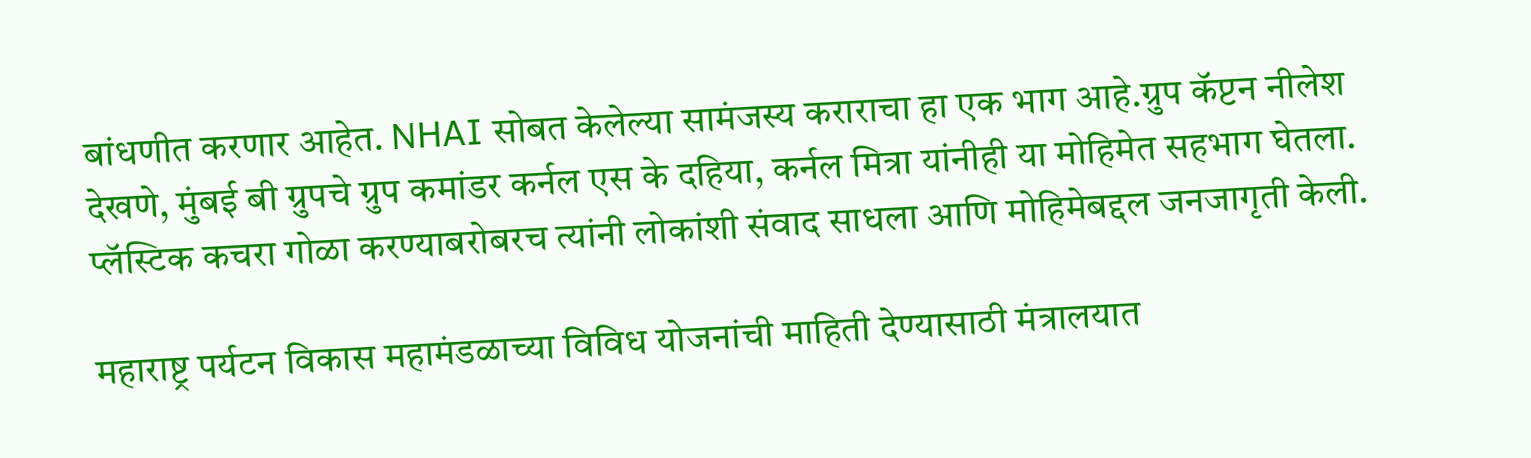बांधणीत करणार आहेत. NHAI सोबत केलेल्या सामंजस्य कराराचा हा एक भाग आहे.ग्रुप कॅप्टन नीलेश देखणे, मुंबई बी ग्रुपचे ग्रुप कमांडर कर्नल एस के दहिया, कर्नल मित्रा यांनीही या मोहिमेत सहभाग घेतला. प्लॅस्टिक कचरा गोळा करण्याबरोबरच त्यांनी लोकांशी संवाद साधला आणि मोहिमेबद्दल जनजागृती केली.

महाराष्ट्र पर्यटन विकास महामंडळाच्या विविध योजनांची माहिती देण्यासाठी मंत्रालयात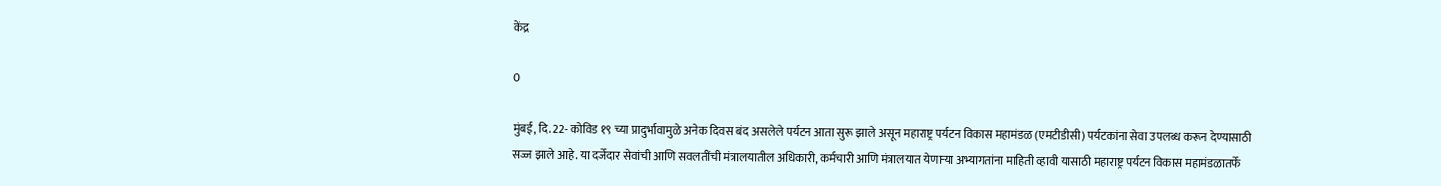केंद्र

0

मुंबई, दि. 22- कोविड १९ च्या प्रादुर्भावामुळे अनेक दिवस बंद असलेले पर्यटन आता सुरू झाले असून महाराष्ट्र पर्यटन विकास महामंडळ (एमटीडीसी) पर्यटकांना सेवा उपलब्ध करून देण्यासाठी सज्ज झाले आहे. या दर्जेदार सेवांची आणि सवलतींची मंत्रालयातील अधिकारी, कर्मचारी आणि मंत्रालयात येणाऱ्या अभ्यागतांना माहिती व्हावी यासाठी महाराष्ट्र पर्यटन विकास महामंडळातर्फे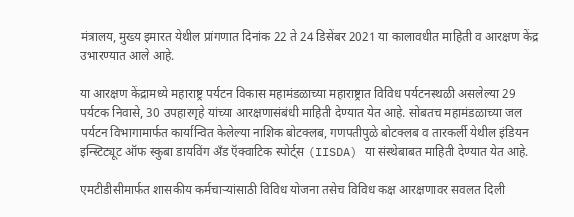मंत्रालय, मुख्य इमारत येथील प्रांगणात दिनांक 22 ते 24 डिसेंबर 2021 या कालावधीत माहिती व आरक्षण केंद्र उभारण्यात आले आहे.

या आरक्षण केंद्रामध्ये महाराष्ट्र पर्यटन विकास महामंडळाच्या महाराष्ट्रात विविध पर्यटनस्थळी असलेल्या 29 पर्यटक निवासे, 30 उपहारगृहे यांच्या आरक्षणासंबंधी माहिती देण्यात येत आहे. सोबतच महामंडळाच्या जल पर्यटन विभागामार्फत कार्यान्वित केलेल्या नाशिक बोटक्लब, गणपतीपुळे बोटक्लब व तारकर्ली येथील इंडियन इन्स्टिट्यूट ऑफ स्कुबा डायविंग अँड ऍक्वाटिक स्पोर्ट्स (IISDA) या संस्थेबाबत माहिती देण्यात येत आहे.

एमटीडीसीमार्फत शासकीय कर्मचाऱ्यांसाठी विविध योजना तसेच विविध कक्ष आरक्षणावर सवलत दिली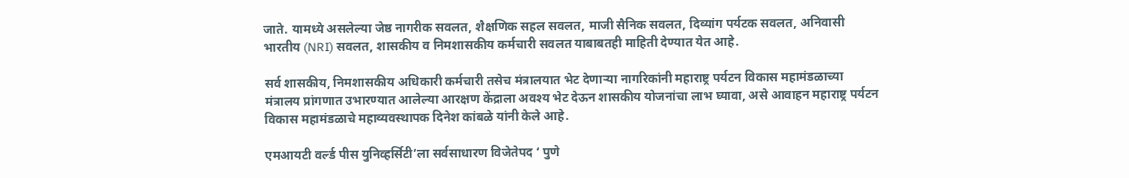जाते. यामध्ये असलेल्या जेष्ठ नागरीक सवलत, शैक्षणिक सहल सवलत, माजी सैनिक सवलत, दिव्यांग पर्यटक सवलत, अनिवासी भारतीय (NRI) सवलत, शासकीय व निमशासकीय कर्मचारी सवलत याबाबतही माहिती देण्यात येत आहे.

सर्व शासकीय, निमशासकीय अधिकारी कर्मचारी तसेच मंत्रालयात भेट देणाऱ्या नागरिकांनी महाराष्ट्र पर्यटन विकास महामंडळाच्या मंत्रालय प्रांगणात उभारण्यात आलेल्या आरक्षण केंद्राला अवश्य भेट देऊन शासकीय योजनांचा लाभ घ्यावा, असे आवाहन महाराष्ट्र पर्यटन विकास महामंडळाचे महाव्यवस्थापक दिनेश कांबळे यांनी केले आहे.

एमआयटी वर्ल्ड पीस युनिव्हर्सिटी’ला सर्वसाधारण विजेतेपद ‘ पुणे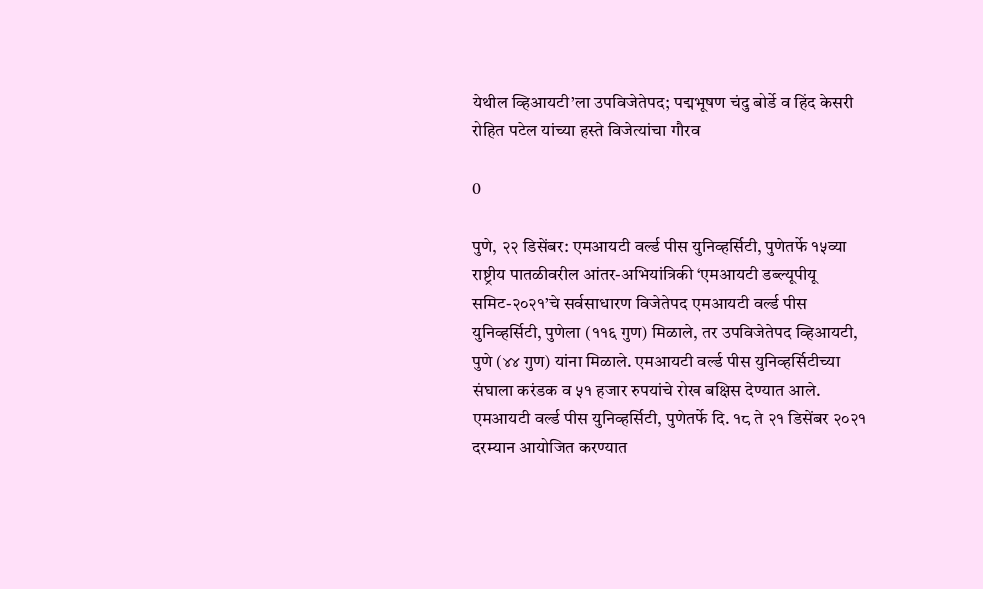येथील व्हिआयटी’ला उपविजेतेपद; पद्मभूषण चंदु बोर्डे व हिंद केसरी रोहित पटेल यांच्या हस्ते विजेत्यांचा गौरव

0

पुणे, २२ डिसेंबर: एमआयटी वर्ल्ड पीस युनिव्हर्सिटी, पुणेतर्फे १५व्या राष्ट्रीय पातळीवरील आंतर-अभियांत्रिकी ‘एमआयटी डब्ल्यूपीयू समिट-२०२१’चे सर्वसाधारण विजेतेपद एमआयटी वर्ल्ड पीस युनिव्हर्सिटी, पुणेला (११६ गुण) मिळाले, तर उपविजेतेपद व्हिआयटी, पुणे (४४ गुण) यांना मिळाले. एमआयटी वर्ल्ड पीस युनिव्हर्सिटीच्या संघाला करंडक व ५१ हजार रुपयांचे रोख बक्षिस देण्यात आले.
एमआयटी वर्ल्ड पीस युनिव्हर्सिटी, पुणेतर्फे दि. १८ ते २१ डिसेंबर २०२१ दरम्यान आयोजित करण्यात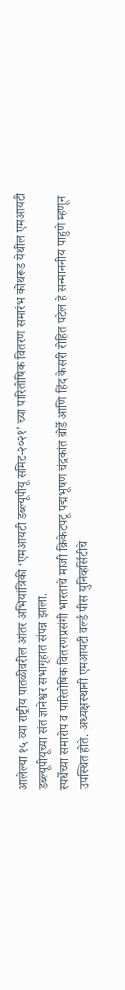आलेल्या १५ व्या राष्ट्रीय पातळीवरील आंतर अभियांत्रिकी ‘एमआयटी डब्ल्यूपीयू समिट-२०२१’ च्या पारितोषिक वितरण समारंभ कोथरूड येथील एमआयटी डब्ल्यूपीयूच्या संत ज्ञानेश्वर सभागृहात संपन्न झाला.
स्पर्धेच्या समारोप व पारितोषिक वितरणप्रसंगी भारताचे माजी क्रिकेटपटू पद्मभूषण चंद्रकांत बोर्डे आणि हिंद केसरी रोहित पटेल हे सन्माननीय पाहुणे म्हणून उपस्थित होते. अध्यक्षस्थानी एमआयटी वर्ल्ड पीस युनिव्हर्सिटीचे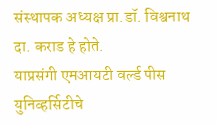संस्थापक अध्यक्ष प्रा.डॉ. विश्वनाथ दा. कराड हे होते.
याप्रसंगी एमआयटी वर्ल्ड पीस युनिव्हर्सिटीचे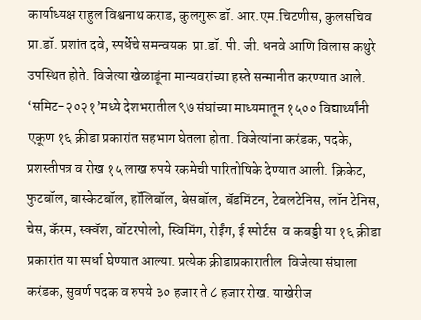कार्याध्यक्ष राहुल विश्वनाथ कराड, कुलगुरू डॉ. आर.एम.चिटणीस, कुलसचिव प्रा.डॉ. प्रशांत दवे, स्पर्धेचे समन्वयक  प्रा.डॉ. पी. जी. धनवे आणि विलास कथुरे उपस्थित होते. विजेत्या खेळाडूंना मान्यवरांच्या हस्ते सन्मानीत करण्यात आले.
‘समिट-२०२१’मध्ये देशभरातील ९७ संघांच्या माध्यमातून १५०० विद्यार्थ्यांनी एकूण १६ क्रीडा प्रकारांत सहभाग घेतला होता. विजेत्यांना करंडक, पदके, प्रशस्तीपत्र व रोख १५ लाख रुपये रकमेची पारितोषिके देण्यात आली. क्रिकेट, फुटबॉल, बास्केटबॉल, हॉलिबॉल, बेसबॉल, बॅडमिंटन, टेबलटेनिस, लॉन टेनिस, चेस, कॅरम, स्क्वॅश, वॉटरपोलो, स्विमिंग, रोईंग, ई स्पोर्टस  व कबड्डी या १६ क्रीडा प्रकारांत या स्पर्धा घेण्यात आल्या. प्रत्येक क्रीडाप्रकारातील  विजेत्या संघाला  करंडक, सुवर्ण पदक व रुपये ३० हजार ते ८ हजार रोख. याखेरीज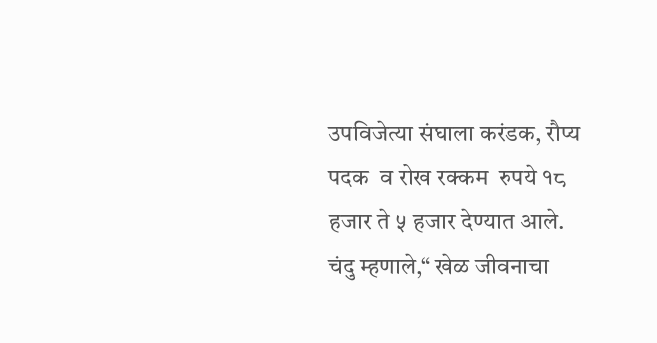उपविजेत्या संघाला करंडक, रौप्य पदक  व रोख रक्कम  रुपये १८ हजार ते ५ हजार देण्यात आले.
चंदु म्हणाले,“ खेळ जीवनाचा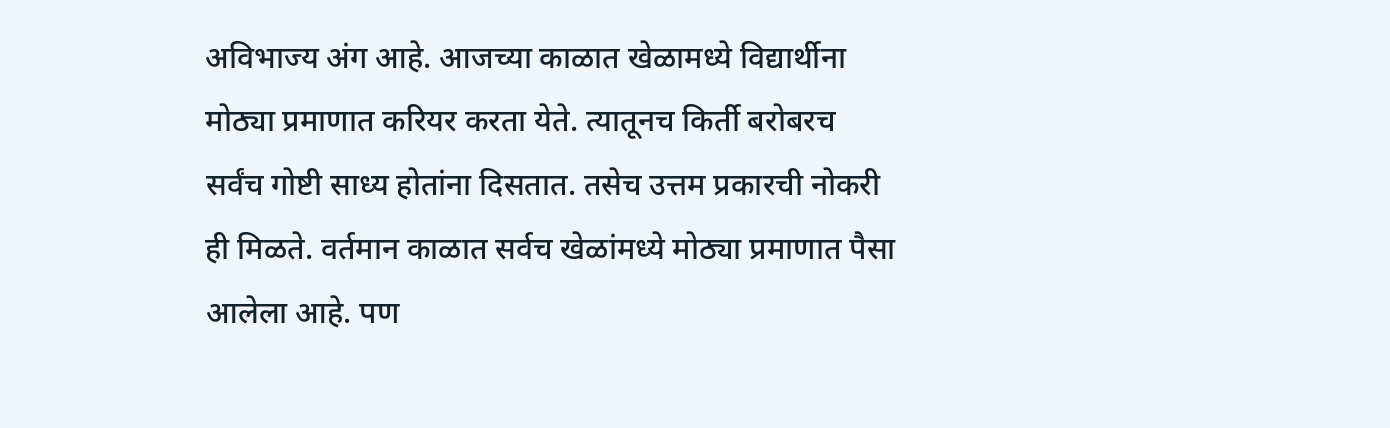अविभाज्य अंग आहे. आजच्या काळात खेळामध्ये विद्यार्थीना मोठ्या प्रमाणात करियर करता येते. त्यातूनच किर्ती बरोबरच सर्वंच गोष्टी साध्य होतांना दिसतात. तसेच उत्तम प्रकारची नोकरी ही मिळते. वर्तमान काळात सर्वच खेळांमध्ये मोठ्या प्रमाणात पैसा आलेला आहे. पण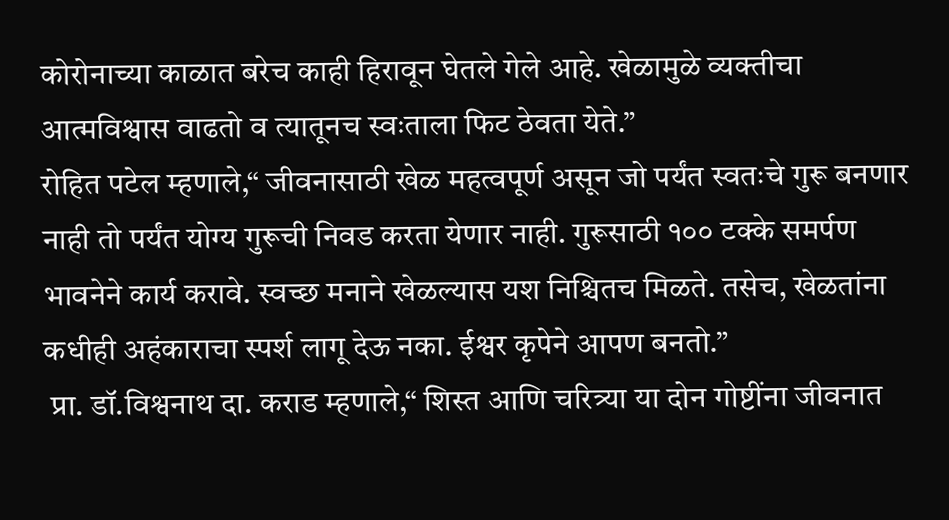कोरोनाच्या काळात बरेच काही हिरावून घेतले गेले आहे. खेळामुळे व्यक्तीचा आत्मविश्वास वाढतो व त्यातूनच स्वःताला फिट ठेवता येते.”
रोहित पटेल म्हणाले,“ जीवनासाठी खेळ महत्वपूर्ण असून जो पर्यंत स्वतःचे गुरू बनणार नाही तो पर्यंत योग्य गुरूची निवड करता येणार नाही. गुरूसाठी १०० टक्के समर्पण भावनेने कार्य करावे. स्वच्छ मनाने खेळल्यास यश निश्चितच मिळते. तसेच, खेळतांना कधीही अहंकाराचा स्पर्श लागू देऊ नका. ईश्वर कृपेने आपण बनतो.”
 प्रा. डॉ.विश्वनाथ दा. कराड म्हणाले,“ शिस्त आणि चरित्र्या या दोन गोष्टींना जीवनात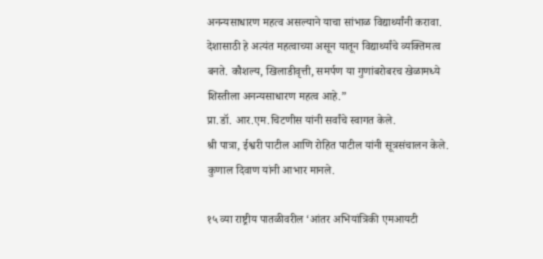अनन्यसाधारण महत्व असल्याने याचा सांभाळ विद्यार्थ्यांनी करावा. देशासाठी हे अत्यंत महत्वाच्या असून यातून विद्यार्थ्यांचे व्यक्तिमत्व बनते. कौशल्य, खिलाडीवृत्ती, समर्पण या गुणांबरोबरच खेळामध्ये शिस्तीला अनन्यसाधारण महत्व आहे.”
प्रा.डॉ. आर.एम.चिटणीस यांनी सर्वांचे स्वागत केले.
श्री पात्रा, ईश्वरी पाटील आणि रोहित पाटील यांनी सूत्रसंचालन केले. कुणाल दिवाण यांनी आभार मानले.

१५ व्या राष्ट्रीय पातळीवरील ‘आंतर अभियांत्रिकी एमआयटी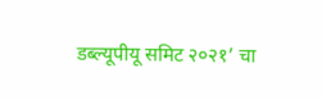डब्ल्यूपीयू समिट २०२१’ चा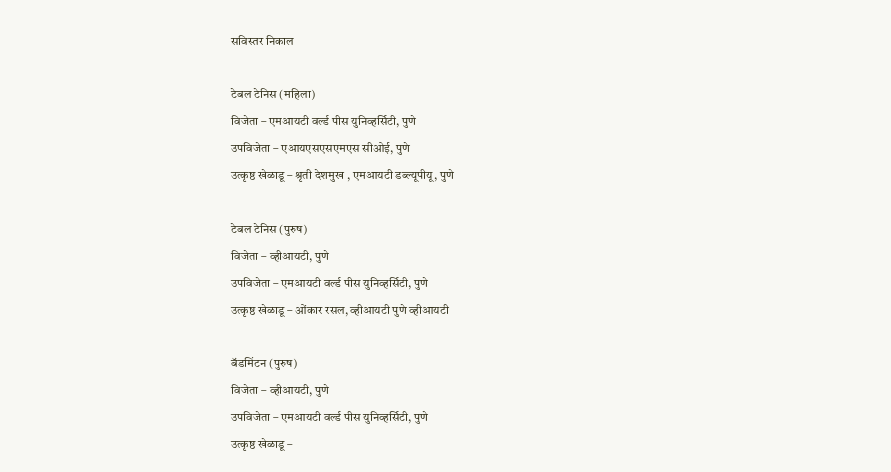सविस्तर निकाल

टेबल टेनिस (महिला)
विजेता – एमआयटी वर्ल्ड पीस युनिव्हर्सिटी, पुणे
उपविजेता – एआयएसएसएमएस सीओई, पुणे
उत्कृष्ठ खेळाडू – श्रृती देशमुख , एमआयटी डब्ल्यूपीयू, पुणे

टेबल टेनिस (पुरुष)
विजेता – व्हीआयटी, पुणे
उपविजेता – एमआयटी वर्ल्ड पीस युनिव्हर्सिटी, पुणे
उत्कृष्ठ खेळाडू – ओंकार रसल, व्हीआयटी पुणे व्हीआयटी

बॅडमिंटन (पुरुष)
विजेता – व्हीआयटी, पुणे
उपविजेता – एमआयटी वर्ल्ड पीस युनिव्हर्सिटी, पुणे
उत्कृष्ठ खेळाडू –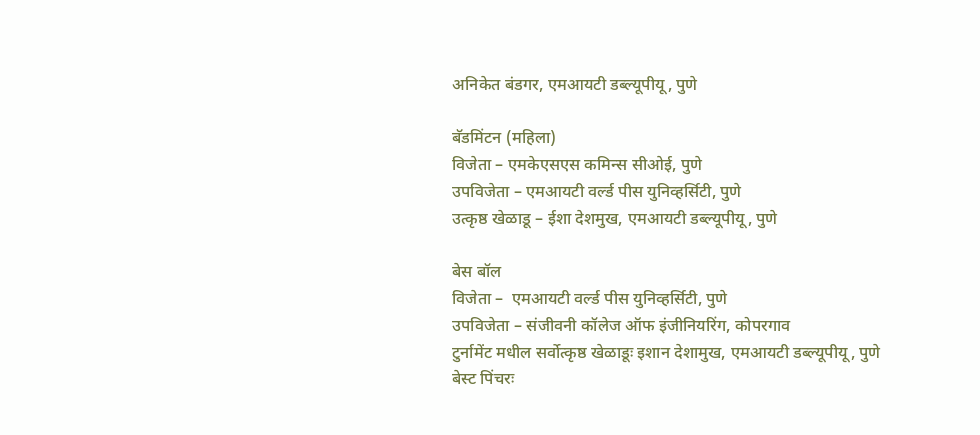अनिकेत बंडगर, एमआयटी डब्ल्यूपीयू, पुणे

बॅडमिंटन (महिला)
विजेता – एमकेएसएस कमिन्स सीओई, पुणे
उपविजेता – एमआयटी वर्ल्ड पीस युनिव्हर्सिटी, पुणे
उत्कृष्ठ खेळाडू – ईशा देशमुख, एमआयटी डब्ल्यूपीयू, पुणे

बेस बॉल
विजेता –  एमआयटी वर्ल्ड पीस युनिव्हर्सिटी, पुणे
उपविजेता – संजीवनी कॉलेज ऑफ इंजीनियरिंग, कोपरगाव
टुर्नामेंट मधील सर्वोत्कृष्ठ खेळाडूः इशान देशामुख, एमआयटी डब्ल्यूपीयू, पुणे
बेस्ट पिंचरः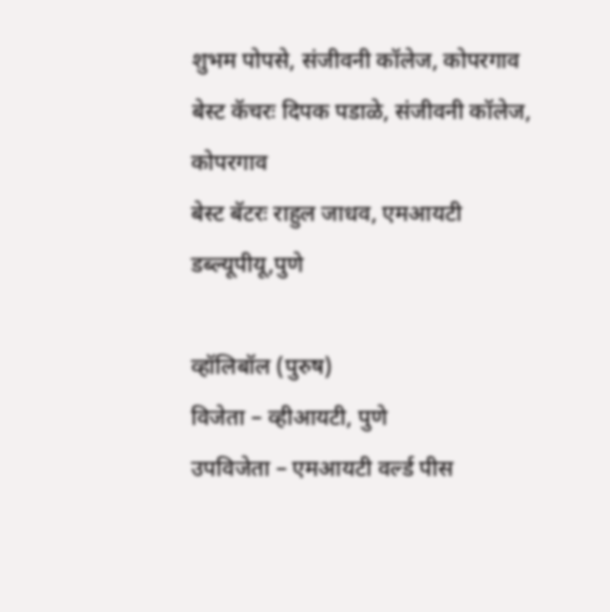शुभम पोपसे, संजीवनी कॉलेज, कोपरगाव
बेस्ट कॅचरः दिपक पडाळे, संजीवनी कॉलेज, कोपरगाव
बेस्ट बॅटरः राहुल जाधव, एमआयटी डब्ल्यूपीयू,पुणे

व्हॉलिबॉल (पुरुष)
विजेता – व्हीआयटी, पुणे
उपविजेता – एमआयटी वर्ल्ड पीस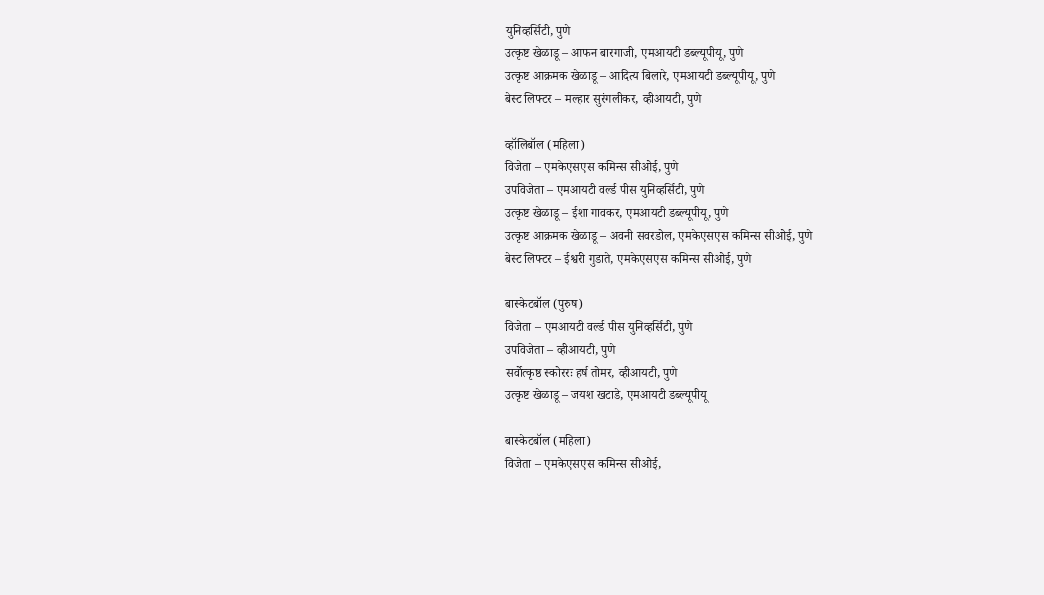युनिव्हर्सिटी, पुणे
उत्कृष्ट खेळाडू – आफन बारगाजी, एमआयटी डब्ल्यूपीयू, पुणे
उत्कृष्ट आक्रमक खेळाडू – आदित्य बिलारे, एमआयटी डब्ल्यूपीयू, पुणे
बेस्ट लिफ्टर – मल्हार सुरंगलीकर, व्हीआयटी, पुणे

व्हॉलिबॉल (महिला)
विजेता – एमकेएसएस कमिन्स सीओई, पुणे
उपविजेता – एमआयटी वर्ल्ड पीस युनिव्हर्सिटी, पुणे
उत्कृष्ट खेळाडू – ईशा गावकर, एमआयटी डब्ल्यूपीयू, पुणे
उत्कृष्ट आक्रमक खेळाडू – अवनी सवरडोल, एमकेएसएस कमिन्स सीओई, पुणे
बेस्ट लिफ्टर – ईश्वरी गुडाते, एमकेएसएस कमिन्स सीओई, पुणे

बास्केटबॉल (पुरुष)
विजेता – एमआयटी वर्ल्ड पीस युनिव्हर्सिटी, पुणे
उपविजेता – व्हीआयटी, पुणे
सर्वोत्कृष्ठ स्कोररः हर्ष तोमर, व्हीआयटी, पुणे
उत्कृष्ट खेळाडू – जयश खटाडे, एमआयटी डब्ल्यूपीयू

बास्केटबॉल (महिला)
विजेता – एमकेएसएस कमिन्स सीओई,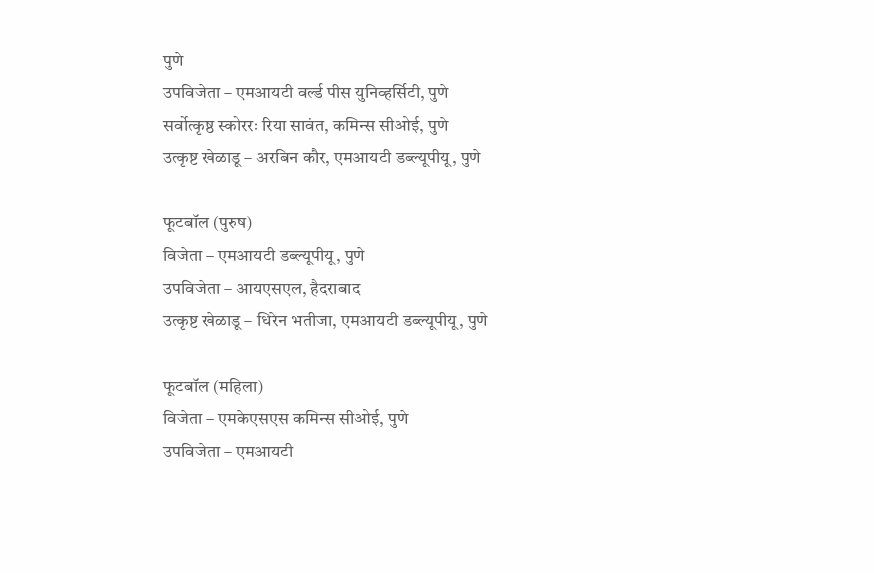पुणे
उपविजेता – एमआयटी वर्ल्ड पीस युनिव्हर्सिटी, पुणे
सर्वोत्कृष्ठ स्कोररः रिया सावंत, कमिन्स सीओई, पुणे
उत्कृष्ट खेळाडू – अरबिन कौर, एमआयटी डब्ल्यूपीयू, पुणे

फूटबॉल (पुरुष)
विजेता – एमआयटी डब्ल्यूपीयू, पुणे
उपविजेता – आयएसएल, हैदराबाद
उत्कृष्ट खेळाडू – धिरेन भतीजा, एमआयटी डब्ल्यूपीयू, पुणे

फूटबॉल (महिला)
विजेता – एमकेएसएस कमिन्स सीओई, पुणे
उपविजेता – एमआयटी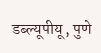डब्ल्यूपीयू, पुणे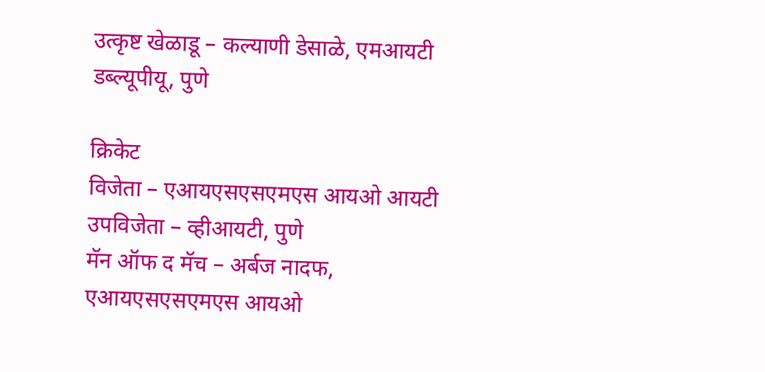उत्कृष्ट खेळाडू – कल्याणी डेसाळे, एमआयटी डब्ल्यूपीयू, पुणे

क्रिकेट
विजेता – एआयएसएसएमएस आयओ आयटी
उपविजेता – व्हीआयटी, पुणे
मॅन ऑफ द मॅच – अर्बज नादफ, एआयएसएसएमएस आयओ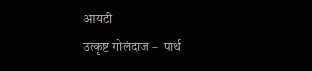आयटी
उत्कृष्ट गोलंदाज –  पार्थ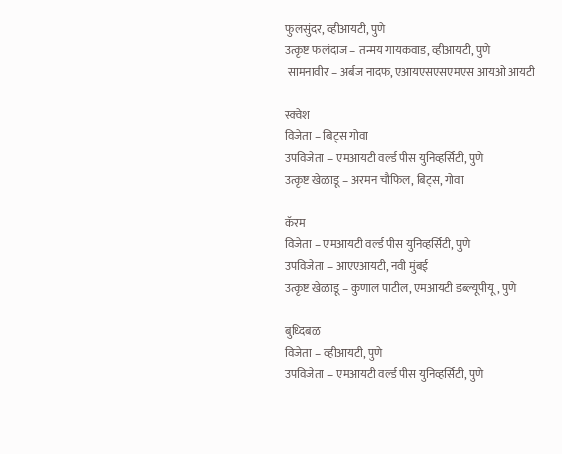फुलसुंदर, व्हीआयटी, पुणे
उत्कृष्ट फलंदाज – तन्मय गायकवाड, व्हीआयटी, पुणे
 सामनावीर – अर्बज नादफ, एआयएसएसएमएस आयओ आयटी

स्क्वेश
विजेता – बिट्स गोवा
उपविजेता – एमआयटी वर्ल्ड पीस युनिव्हर्सिटी, पुणे
उत्कृष्ट खेळाडू – अरमन चौफिल, बिट्स, गोवा

कॅरम
विजेता – एमआयटी वर्ल्ड पीस युनिव्हर्सिटी, पुणे
उपविजेता – आएएआयटी, नवी मुंबई
उत्कृष्ट खेळाडू – कुणाल पाटील, एमआयटी डब्ल्यूपीयू, पुणे

बुध्दिबळ
विजेता – व्हीआयटी, पुणे
उपविजेता – एमआयटी वर्ल्ड पीस युनिव्हर्सिटी, पुणे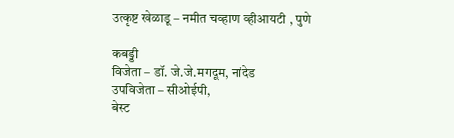उत्कृष्ट खेळाडू – नमीत चव्हाण व्हीआयटी , पुणे

कबड्डी
विजेता – डॉ. जे.जे.मगदूम, नांदेड
उपविजेता – सीओईपी,
बेस्ट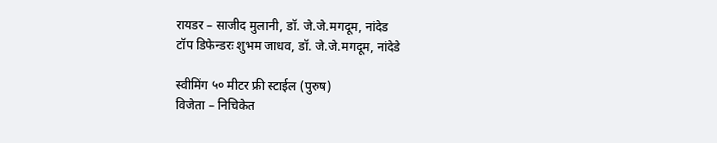रायडर – साजीद मुलानी, डॉ. जे.जे.मगदूम, नांदेड
टॉप डिफेन्डरः शुभम जाधव, डॉ. जे.जे.मगदूम, नांदेडे

स्वीमिंग ५० मीटर फ्री स्टाईल (पुरुष)
विजेता – निचिकेत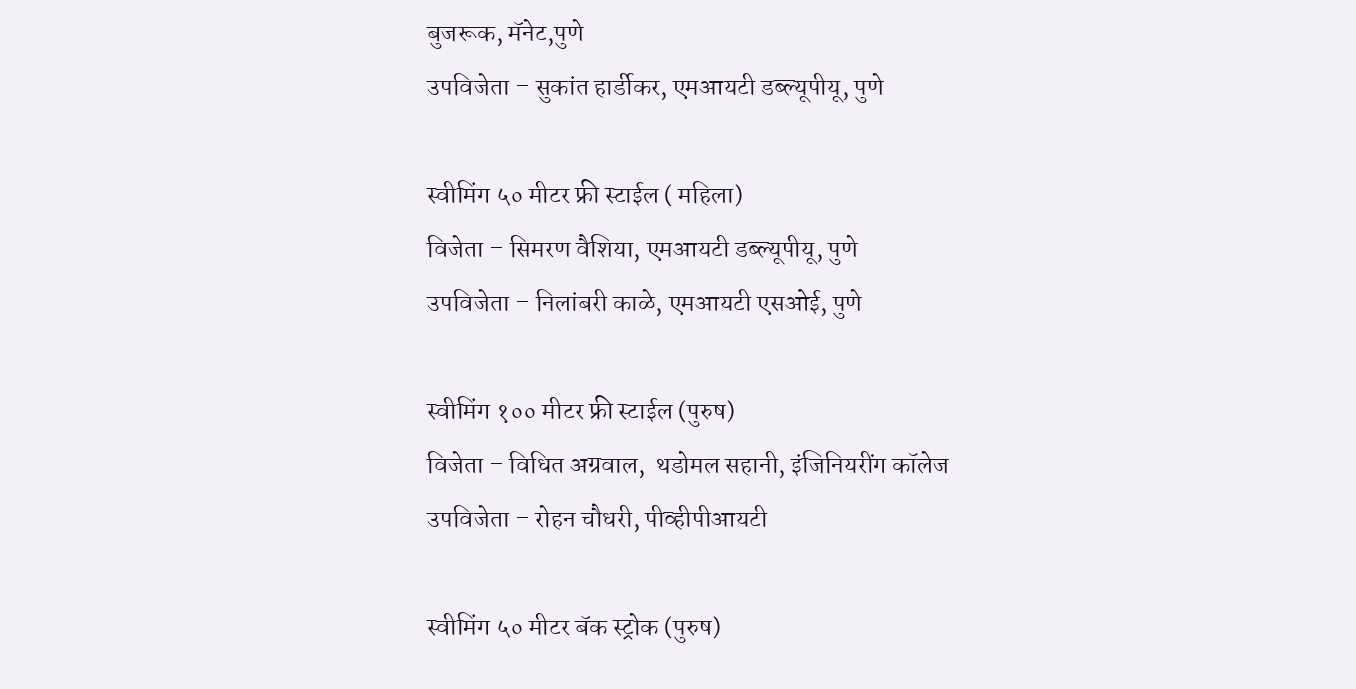बुजरूक, मॅनेट,पुणे
उपविजेता – सुकांत हार्डीकर, एमआयटी डब्ल्यूपीयू, पुणे

स्वीमिंग ५० मीटर फ्री स्टाईल ( महिला)
विजेता – सिमरण वैशिया, एमआयटी डब्ल्यूपीयू, पुणे
उपविजेता – निलांबरी काळे, एमआयटी एसओई, पुणे

स्वीमिंग १०० मीटर फ्री स्टाईल (पुरुष)
विजेता – विधित अग्रवाल,  थडोमल सहानी, इंजिनियरींग कॉलेज
उपविजेता – रोहन चौधरी, पीव्हीपीआयटी

स्वीमिंग ५० मीटर बॅक स्ट्रोक (पुरुष)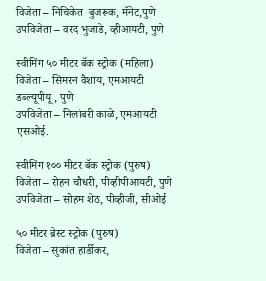विजेता – निचिकेत  बुजरूक, मॅनेट,पुणे
उपविजेता – वरद भुजाडे, व्हीआयटी, पुणे

स्वीमिंग ५० मीटर बॅक स्ट्रोक (महिला)
विजेता – सिमरन वैशाय, एमआयटी डब्ल्यूपीयू, पुणे
उपविजेता – निलांबरी काळे, एमआयटी एसओई.

स्वीमिंग १०० मीटर बॅक स्ट्रोक (पुरुष)
विजेता – रोहन चौधरी, पीव्हीपीआयटी, पुणे
उपविजेता – सोहम शेठ, पीव्हीजी, सीओई

५० मीटर ब्रेस्ट स्ट्रोक (पुरुष)
विजेता – सुकांत हार्डीकर,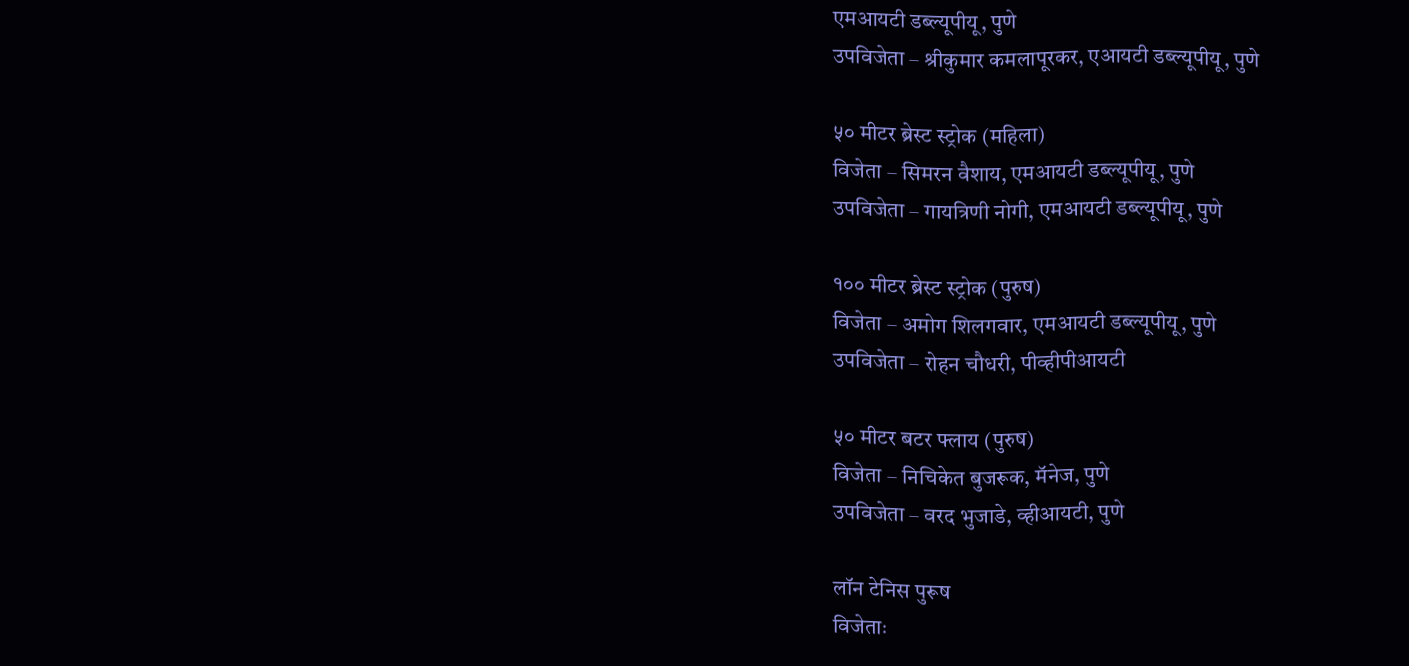एमआयटी डब्ल्यूपीयू, पुणे
उपविजेता – श्रीकुमार कमलापूरकर, एआयटी डब्ल्यूपीयू, पुणे

५० मीटर ब्रेस्ट स्ट्रोक (महिला)
विजेता – सिमरन वैशाय, एमआयटी डब्ल्यूपीयू, पुणे
उपविजेता – गायत्रिणी नोगी, एमआयटी डब्ल्यूपीयू, पुणे

१०० मीटर ब्रेस्ट स्ट्रोक (पुरुष)
विजेता – अमोग शिलगवार, एमआयटी डब्ल्यूपीयू, पुणे
उपविजेता – रोहन चौधरी, पीव्हीपीआयटी

५० मीटर बटर फ्लाय (पुरुष)
विजेता – निचिकेत बुजरूक, मॅनेज, पुणे
उपविजेता – वरद भुजाडे, व्हीआयटी, पुणे

लॉन टेनिस पुरूष
विजेताः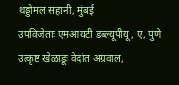थड्डोमल सहानी, मुंबई
उपविजेताः एमआयटी डब्ल्यूपीयू, ए, पुणे
उत्कृष्ट खेळाडूः वेदांत अग्रवाल,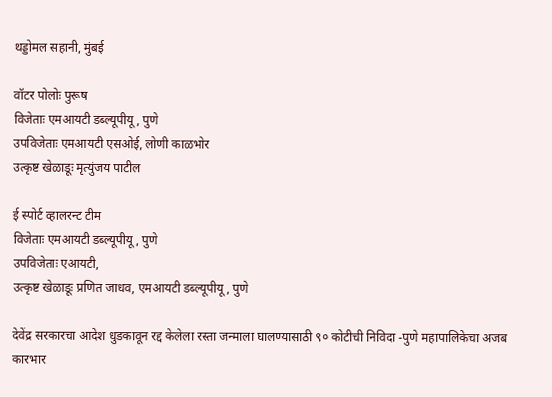थड्डोमल सहानी, मुंबई

वॉटर पोलोः पुरूष
विजेताः एमआयटी डब्ल्यूपीयू, पुणे
उपविजेताः एमआयटी एसओई, लोणी काळभोर
उत्कृष्ट खेळाडूः मृत्युंजय पाटील

ई स्पोर्ट व्हालरन्ट टीम
विजेताः एमआयटी डब्ल्यूपीयू, पुणे
उपविजेताः एआयटी,
उत्कृष्ट खेळाडूः प्रणित जाधव, एमआयटी डब्ल्यूपीयू, पुणे

देवेंद्र सरकारचा आदेश धुडकावून रद्द केलेला रस्ता जन्माला घालण्यासाठी ९० कोटीची निविदा -पुणे महापालिकेचा अजब कारभार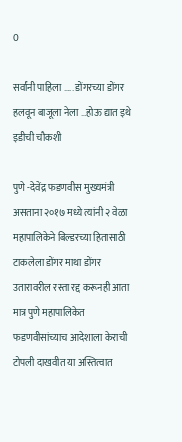0

सर्वांनी पाहिला ….. डोंगरच्या डोंगर हलवून बाजूला नेला …होऊ द्यात इथे इडीची चौकशी

पुणे -देवेंद्र फडणवीस मुख्यमंत्री असताना २०१७ मध्ये त्यांनी २ वेळा महापालिकेने बिल्डरच्या हितासाठी टाकलेला डोंगर माथा डोंगर उतारावरील रस्ता रद्द करूनही आता मात्र पुणे महापालिकेत फडणवीसांच्याच आदेशाला केराची टोपली दाखवीत या अस्तित्वात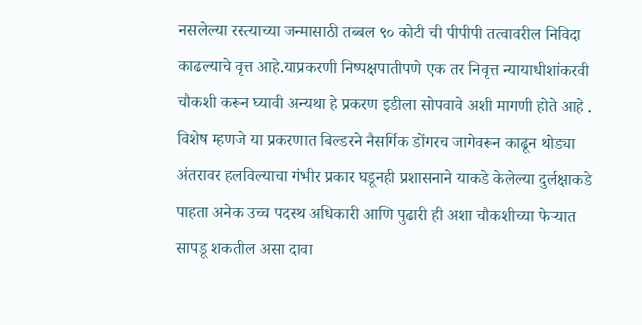नसलेल्या रस्त्याच्या जन्मासाठी तब्बल ९० कोटी ची पीपीपी तत्वावरील निविदा काढल्याचे वृत्त आहे.याप्रकरणी निष्पक्षपातीपणे एक तर निवृत्त न्यायाधीशांकरवी चौकशी करून घ्यावी अन्यथा हे प्रकरण इडीला सोपवावे अशी मागणी होते आहे . विशेष म्हणजे या प्रकरणात बिल्डरने नैसर्गिक डोंगरच जागेवरून काढून थोड्या अंतरावर हलविल्याचा गंभीर प्रकार घडूनही प्रशासनाने याकडे केलेल्या दुर्लक्षाकडे पाहता अनेक उच्च पदस्थ अधिकारी आणि पुढारी ही अशा चौकशीच्या फेऱ्यात सापडू शकतील असा दावा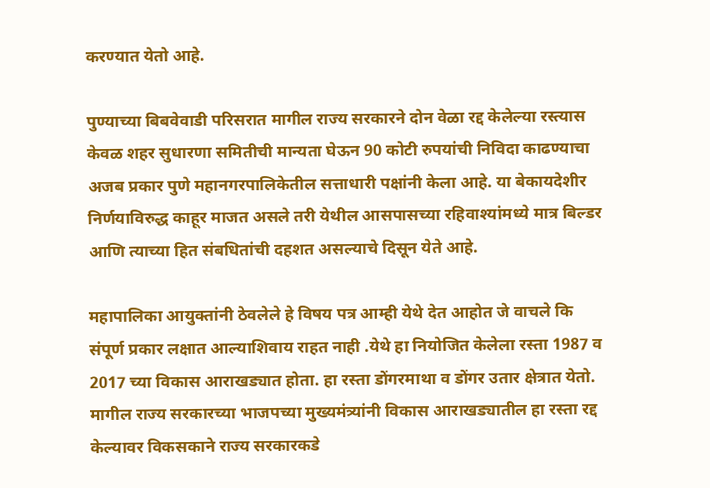करण्यात येतो आहे.

पुण्याच्या बिबवेवाडी परिसरात मागील राज्य सरकारने दोन वेळा रद्द केलेल्या रस्त्यास केवळ शहर सुधारणा समितीची मान्यता घेऊन 90 कोटी रुपयांची निविदा काढण्याचा अजब प्रकार पुणे महानगरपालिकेतील सत्ताधारी पक्षांनी केला आहे. या बेकायदेशीर निर्णयाविरुद्ध काहूर माजत असले तरी येथील आसपासच्या रहिवाश्यांमध्ये मात्र बिल्डर आणि त्याच्या हित संबधितांची दहशत असल्याचे दिसून येते आहे.

महापालिका आयुक्तांनी ठेवलेले हे विषय पत्र आम्ही येथे देत आहोत जे वाचले कि संपूर्ण प्रकार लक्षात आल्याशिवाय राहत नाही .येथे हा नियोजित केलेला रस्ता 1987 व 2017 च्या विकास आराखड्यात होता. हा रस्ता डोंगरमाथा व डोंगर उतार क्षेत्रात येतो. मागील राज्य सरकारच्या भाजपच्या मुख्यमंत्र्यांनी विकास आराखड्यातील हा रस्ता रद्द केल्यावर विकसकाने राज्य सरकारकडे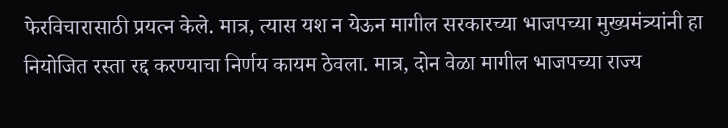फेरविचारासाठी प्रयत्न केले. मात्र, त्यास यश न येऊन मागील सरकारच्या भाजपच्या मुख्यमंत्र्यांनी हा नियोजित रस्ता रद्द करण्याचा निर्णय कायम ठेवला. मात्र, दोन वेळा मागील भाजपच्या राज्य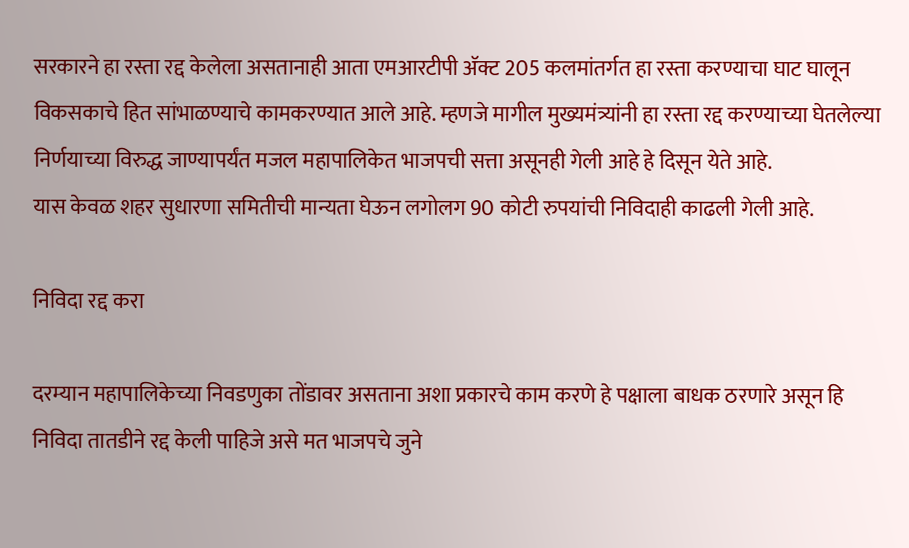सरकारने हा रस्ता रद्द केलेला असतानाही आता एमआरटीपी अ‍ॅक्ट 205 कलमांतर्गत हा रस्ता करण्याचा घाट घालून विकसकाचे हित सांभाळण्याचे कामकरण्यात आले आहे. म्हणजे मागील मुख्यमंत्र्यांनी हा रस्ता रद्द करण्याच्या घेतलेल्या निर्णयाच्या विरुद्ध जाण्यापर्यंत मजल महापालिकेत भाजपची सत्ता असूनही गेली आहे हे दिसून येते आहे.
यास केवळ शहर सुधारणा समितीची मान्यता घेऊन लगोलग 90 कोटी रुपयांची निविदाही काढली गेली आहे.

निविदा रद्द करा

दरम्यान महापालिकेच्या निवडणुका तोंडावर असताना अशा प्रकारचे काम करणे हे पक्षाला बाधक ठरणारे असून हि निविदा तातडीने रद्द केली पाहिजे असे मत भाजपचे जुने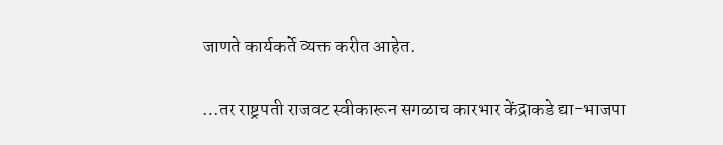जाणते कार्यकर्ते व्यक्त करीत आहेत.

…तर राष्ट्रपती राजवट स्वीकारून सगळाच कारभार केंद्राकडे द्या-भाजपा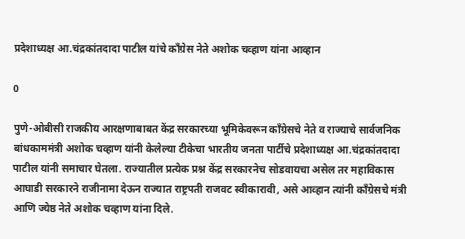प्रदेशाध्यक्ष आ.चंद्रकांतदादा पाटील यांचे काँग्रेस नेते अशोक चव्हाण यांना आव्हान

0

पुणे-ओबीसी राजकीय आरक्षणाबाबत केंद्र सरकारच्या भूमिकेवरून काँग्रेसचे नेते व राज्याचे सार्वजनिक बांधकाममंत्री अशोक चव्हाण यांनी केलेल्या टीकेचा भारतीय जनता पार्टीचे प्रदेशाध्यक्ष आ.चंद्रकांतदादा पाटील यांनी समाचार घेतला. राज्यातील प्रत्येक प्रश्न केंद्र सरकारनेच सोडवायचा असेल तर महाविकास आघाडी सरकारने राजीनामा देऊन राज्यात राष्ट्रपती राजवट स्वीकारावी, असे आव्हान त्यांनी कॉंग्रेसचे मंत्री आणि ज्येष्ठ नेते अशोक चव्हाण यांना दिले.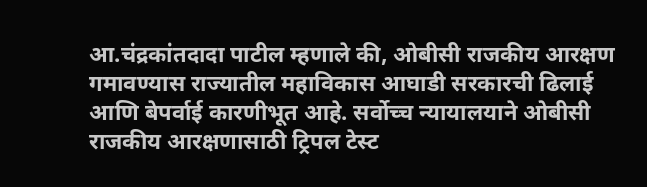आ.चंद्रकांतदादा पाटील म्हणाले की, ओबीसी राजकीय आरक्षण गमावण्यास राज्यातील महाविकास आघाडी सरकारची ढिलाई आणि बेपर्वाई कारणीभूत आहे. सर्वोच्च न्यायालयाने ओबीसी राजकीय आरक्षणासाठी ट्रिपल टेस्ट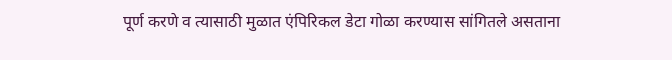पूर्ण करणे व त्यासाठी मुळात एंपिरिकल डेटा गोळा करण्यास सांगितले असताना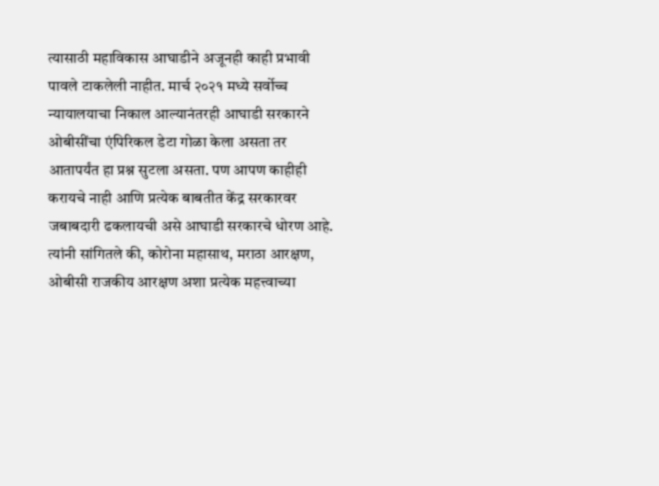त्यासाठी महाविकास आघाडीने अजूनही काही प्रभावी पावले टाकलेली नाहीत. मार्च २०२१ मध्ये सर्वोच्च न्यायालयाचा निकाल आल्यानंतरही आघाडी सरकारने ओबीसींचा एंपिरिकल डेटा गोळा केला असता तर आतापर्यंत हा प्रश्न सुटला असता. पण आपण काहीही करायचे नाही आणि प्रत्येक बाबतीत केंद्र सरकारवर जबाबदारी ढकलायची असे आघाडी सरकारचे धोरण आहे.
त्यांनी सांगितले की, कोरोना महासाथ, मराठा आरक्षण, ओबीसी राजकीय आरक्षण अशा प्रत्येक महत्त्वाच्या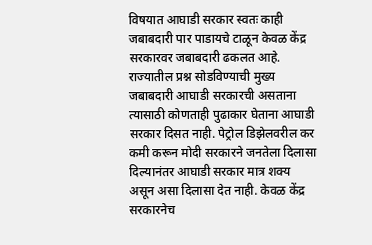विषयात आघाडी सरकार स्वतः काही जबाबदारी पार पाडायचे टाळून केवळ केंद्र सरकारवर जबाबदारी ढकलत आहे. राज्यातील प्रश्न सोडविण्याची मुख्य जबाबदारी आघाडी सरकारची असताना त्यासाठी कोणताही पुढाकार घेताना आघाडी सरकार दिसत नाही. पेट्रोल डिझेलवरील कर कमी करून मोदी सरकारने जनतेला दिलासा दिल्यानंतर आघाडी सरकार मात्र शक्य असून असा दिलासा देत नाही. केवळ केंद्र सरकारनेच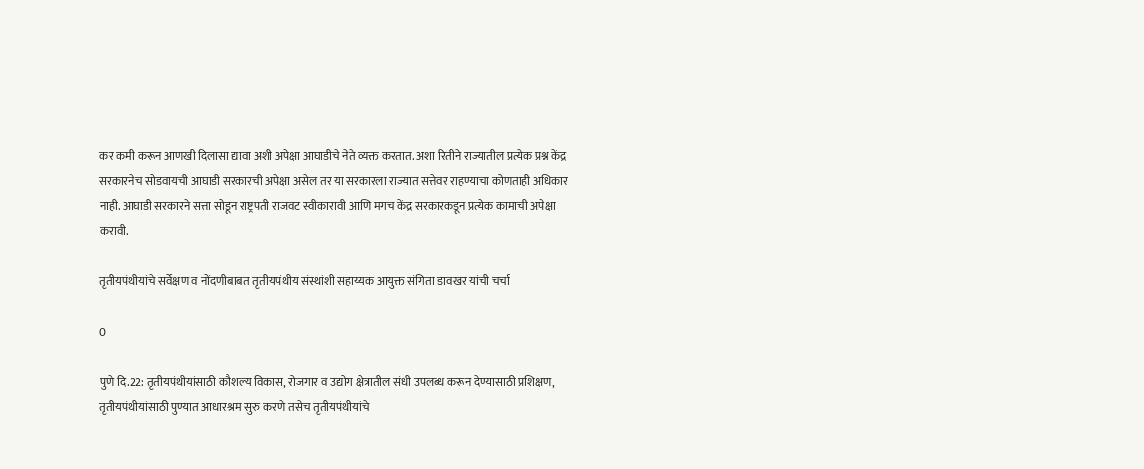कर कमी करून आणखी दिलासा द्यावा अशी अपेक्षा आघाडीचे नेते व्यक्त करतात. अशा रितीने राज्यातील प्रत्येक प्रश्न केंद्र सरकारनेच सोडवायची आघाडी सरकारची अपेक्षा असेल तर या सरकारला राज्यात सत्तेवर राहण्याचा कोणताही अधिकार नाही. आघाडी सरकारने सत्ता सोडून राष्ट्रपती राजवट स्वीकारावी आणि मगच केंद्र सरकारकडून प्रत्येक कामाची अपेक्षा करावी.

तृतीयपंथीयांचे सर्वेक्षण व नोंदणीबाबत तृतीयपंथीय संस्थांशी सहाय्यक आयुक्त संगिता डावखर यांची चर्चा

0

पुणे दि.22: तृतीयपंथीयांसाठी कौशल्य विकास, रोजगार व उद्योग क्षेत्रातील संधी उपलब्ध करून देण्यासाठी प्रशिक्षण, तृतीयपंथीयांसाठी पुण्यात आधारश्रम सुरु करणे तसेच तृतीयपंथीयांचे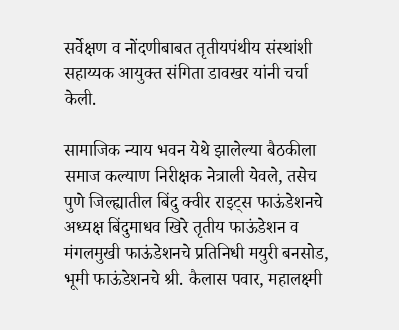सर्वेक्षण व नोंदणीबाबत तृतीयपंथीय संस्थांशी सहाय्यक आयुक्त संगिता डावखर यांनी चर्चा केली.

सामाजिक न्याय भवन येथे झालेल्या बैठकीला समाज कल्याण निरीक्षक नेत्राली येवले, तसेच पुणे जिल्ह्यातील बिंदु क्वीर राइट्स फाऊंडेशनचे अध्यक्ष बिंदुमाधव खिरे तृतीय फाऊंडेशन व मंगलमुखी फाऊंडेशनचे प्रतिनिधी मयुरी बनसोड, भूमी फाऊंडेशनचे श्री. कैलास पवार, महालक्ष्मी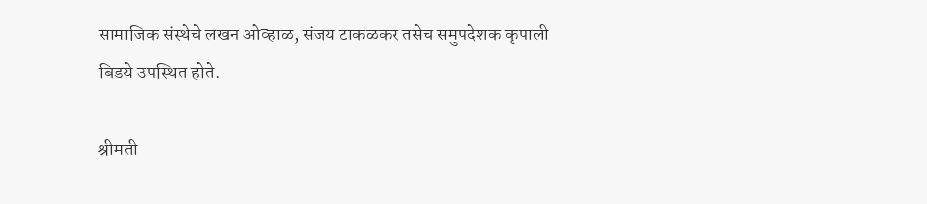सामाजिक संस्थेचे लखन ओव्हाळ, संजय टाकळकर तसेच समुपदेशक कृपाली बिडये उपस्थित होते.

श्रीमती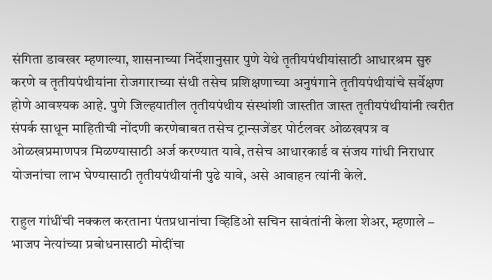संगिता डावखर म्हणाल्या, शासनाच्या निर्देशानुसार पुणे येथे तृतीयपंथीयांसाठी आधारश्रम सुरु करणे व तृतीयपंथीयांना रोजगाराच्या संधी तसेच प्रशिक्षणाच्या अनुषंगाने तृतीयपंथीयांचे सर्वेक्षण होणे आवश्यक आहे. पुणे जिल्हयातील तृतीयपंथीय संस्थांशी जास्तीत जास्त तृतीयपंथीयांनी त्वरीत संपर्क साधून माहितीची नोंदणी करणेबाबत तसेच ट्रान्सजेंडर पोर्टलवर ओळखपत्र व ओळखप्रमाणपत्र मिळण्यासाठी अर्ज करण्यात यावे, तसेच आधारकार्ड व संजय गांधी निराधार योजनांचा लाभ घेण्यासाठी तृतीयपंथीयांनी पुढे यावे, असे आवाहन त्यांनी केले.

राहुल गांधींची नक्कल करताना पंतप्रधानांचा व्हिडिओ सचिन सावंतांनी केला शेअर, म्हणाले – भाजप नेत्यांच्या प्रबोधनासाठी मोदींचा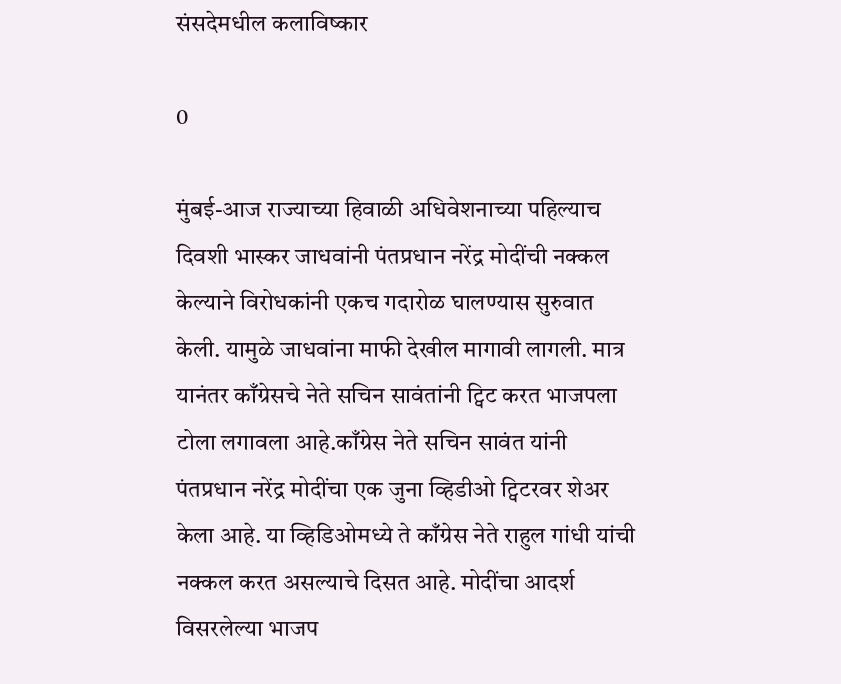संसदेमधील कलाविष्कार

0

मुंबई-आज राज्याच्या हिवाळी अधिवेशनाच्या पहिल्याच दिवशी भास्कर जाधवांनी पंतप्रधान नरेंद्र मोदींची नक्कल केल्याने विरोधकांनी एकच गदारोळ घालण्यास सुरुवात केली. यामुळे जाधवांना माफी देखील मागावी लागली. मात्र यानंतर काँग्रेसचे नेते सचिन सावंतांनी ट्विट करत भाजपला टोला लगावला आहे.काँग्रेस नेते सचिन सावंत यांनी पंतप्रधान नरेंद्र मोदींचा एक जुना व्हिडीओ ट्विटरवर शेअर केला आहे. या व्हिडिओमध्ये ते काँग्रेस नेते राहुल गांधी यांची नक्कल करत असल्याचे दिसत आहे. मोदींचा आदर्श विसरलेल्या भाजप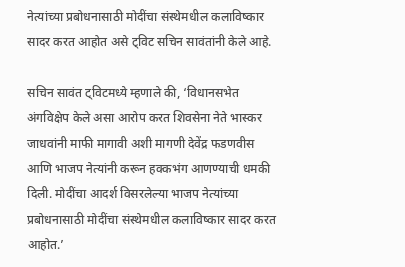नेत्यांच्या प्रबोधनासाठी मोदींचा संस्थेमधील कलाविष्कार सादर करत आहोत असे ट्विट सचिन सावंतांनी केले आहे.

सचिन सावंत ट्विटमध्ये म्हणाले की, ‘विधानसभेत अंगविक्षेप केले असा आरोप करत शिवसेना नेते भास्कर जाधवांनी माफी मागावी अशी मागणी देवेंद्र फडणवीस आणि भाजप नेत्यांनी करून हक्कभंग आणण्याची धमकी दिली. मोदींचा आदर्श विसरलेल्या भाजप नेत्यांच्या प्रबोधनासाठी मोदींचा संस्थेमधील कलाविष्कार सादर करत आहोत.’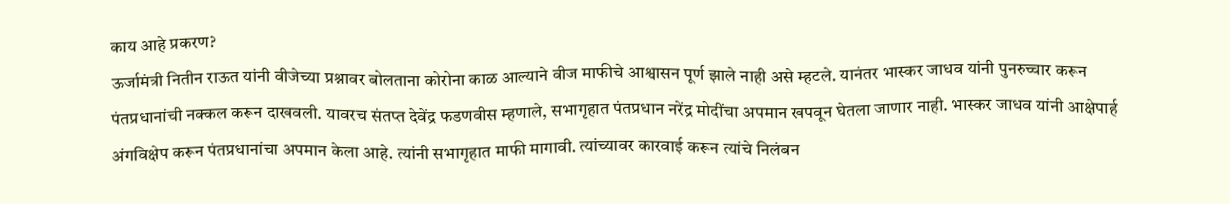काय आहे प्रकरण?
ऊर्जामंत्री नितीन राऊत यांनी वीजेच्या प्रश्नावर बोलताना कोरोना काळ आल्याने वीज माफीचे आश्वासन पूर्ण झाले नाही असे म्हटले. यानंतर भास्कर जाधव यांनी पुनरुच्चार करून पंतप्रधानांची नक्कल करून दाखवली. यावरच संतप्त देवेंद्र फडणवीस म्हणाले, सभागृहात पंतप्रधान नरेंद्र मोदींचा अपमान खपवून घेतला जाणार नाही. भास्कर जाधव यांनी आक्षेपार्ह अंगविक्षेप करून पंतप्रधानांचा अपमान केला आहे. त्यांनी सभागृहात माफी मागावी. त्यांच्यावर कारवाई करून त्यांचे निलंबन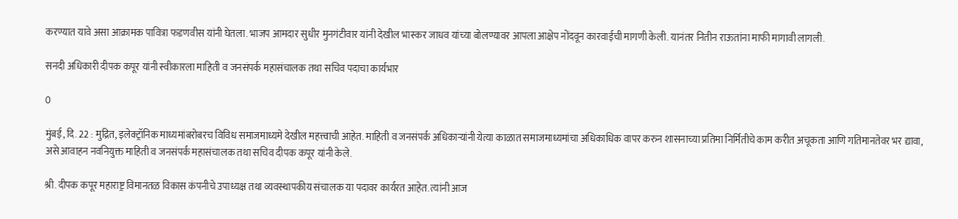करण्यात यावे असा आक्रामक पावित्रा फडणवीस यांनी घेतला. भाजप आमदार सुधीर मुनगंटीवार यांनी देखील भास्कर जाधव यांच्या बोलण्यावर आपला आक्षेप नोंदवून कारवाईची मागणी केली. यानंतर नितीन राऊतांना माफी मागावी लागली.

सनदी अधिकारी दीपक कपूर यांनी स्वीकारला माहिती व जनसंपर्क महासंचालक तथा सचिव पदाचा कार्यभार

0

मुंबई, दि. 22 : मुद्रित, इलेक्ट्रॉनिक माध्यमांबरोबरच विविध समाजमाध्यमे देखील महत्त्वाची आहेत. माहिती व जनसंपर्क अधिकाऱ्यांनी येत्या काळात समाजमाध्यमांचा अधिकाधिक वापर करुन शासनाच्या प्रतिमा निर्मितीचे काम करीत अचूकता आणि गतिमानतेवर भर द्यावा, असे आवाहन नवनियुक्त माहिती व जनसंपर्क महासंचालक तथा सचिव दीपक कपूर यांनी केले.

श्री. दीपक कपूर महाराष्ट्र विमानतळ विकास कंपनीचे उपाध्यक्ष तथा व्यवस्थापकीय संचालक या पदावर कार्यरत आहेत. त्यांनी आज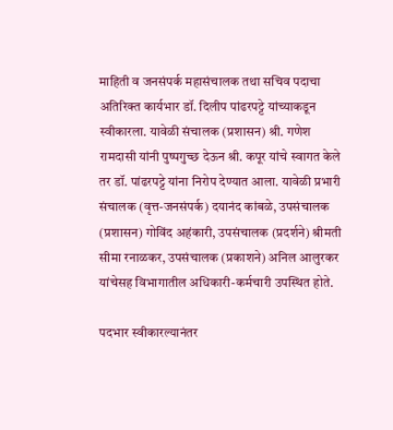माहिती व जनसंपर्क महासंचालक तथा सचिव पदाचा अतिरिक्त कार्यभार डॉ. दिलीप पांढरपट्टे यांच्याकडून स्वीकारला. यावेळी संचालक (प्रशासन) श्री. गणेश रामदासी यांनी पुष्पगुच्छ देऊन श्री. कपूर यांचे स्वागत केले तर डॉ. पांढरपट्टे यांना निरोप देण्यात आला. यावेळी प्रभारी संचालक (वृत्त-जनसंपर्क) दयानंद कांबळे, उपसंचालक (प्रशासन) गोविंद अहंकारी, उपसंचालक (प्रदर्शने) श्रीमती सीमा रनाळकर, उपसंचालक (प्रकाशने) अनिल आलुरकर यांचेसह विभागातील अधिकारी-कर्मचारी उपस्थित होते.

पदभार स्वीकारल्यानंतर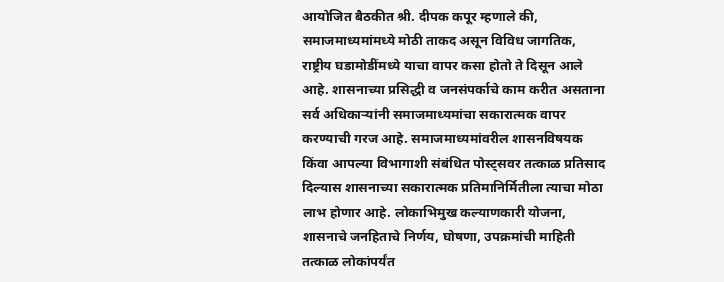आयोजित बैठकीत श्री. दीपक कपूर म्हणाले की, समाजमाध्यमांमध्ये मोठी ताकद असून विविध जागतिक, राष्ट्रीय घडामोडींमध्ये याचा वापर कसा होतो ते दिसून आले आहे. शासनाच्या प्रसिद्धी व जनसंपर्काचे काम करीत असताना सर्व अधिकाऱ्यांनी समाजमाध्यमांचा सकारात्मक वापर करण्याची गरज आहे. समाजमाध्यमांवरील शासनविषयक किंवा आपल्या विभागाशी संबंधित पोस्ट्सवर तत्काळ प्रतिसाद दिल्यास शासनाच्या सकारात्मक प्रतिमानिर्मितीला त्याचा मोठा लाभ होणार आहे. लोकाभिमुख कल्याणकारी योजना, शासनाचे जनहिताचे निर्णय, घोषणा, उपक्रमांची माहिती तत्काळ लोकांपर्यंत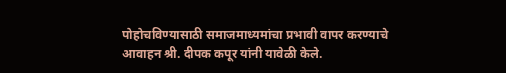पोहोचविण्यासाठी समाजमाध्यमांचा प्रभावी वापर करण्याचे आवाहन श्री. दीपक कपूर यांनी यावेळी केले.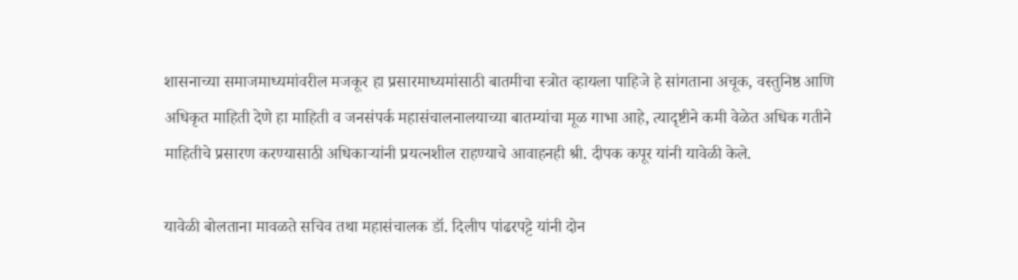शासनाच्या समाजमाध्यमांवरील मजकूर हा प्रसारमाध्यमांसाठी बातमीचा स्त्रोत व्हायला पाहिजे हे सांगताना अचूक, वस्तुनिष्ठ आणि अधिकृत माहिती देणे हा माहिती व जनसंपर्क महासंचालनालयाच्या बातम्यांचा मूळ गाभा आहे, त्यादृष्टीने कमी वेळेत अधिक गतीने माहितीचे प्रसारण करण्यासाठी अधिकाऱ्यांनी प्रयत्नशील राहण्याचे आवाहनही श्री. दीपक कपूर यांनी यावेळी केले.

यावेळी बोलताना मावळते सचिव तथा महासंचालक डॉ. दिलीप पांढरपट्टे यांनी दोन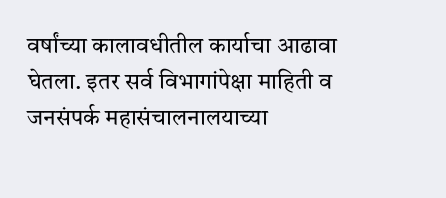वर्षांच्या कालावधीतील कार्याचा आढावा घेतला. इतर सर्व विभागांपेक्षा माहिती व जनसंपर्क महासंचालनालयाच्या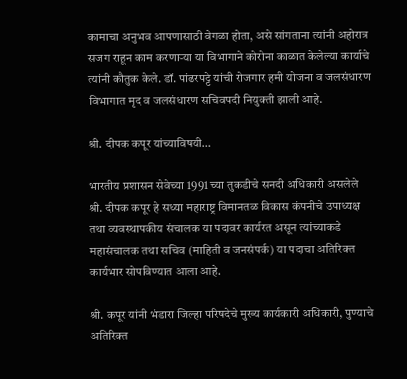कामाचा अनुभव आपणासाठी वेगळा होता, असे सांगताना त्यांनी अहोरात्र सजग राहून काम करणाऱ्या या विभागाने कोरोना काळात केलेल्या कार्याचे त्यांनी कौतुक केले. डॉ. पांढरपट्टे यांची रोजगार हमी योजना व जलसंधारण विभागात मृद व जलसंधारण सचिवपदी नियुक्ती झाली आहे.

श्री. दीपक कपूर यांच्याविषयी…

भारतीय प्रशासन सेवेच्या 1991 च्या तुकडीचे सनदी अधिकारी असलेले श्री. दीपक कपूर हे सध्या महाराष्ट्र विमानतळ विकास कंपनीचे उपाध्यक्ष तथा व्यवस्थापकीय संचालक या पदावर कार्यरत असून त्यांच्याकडे महासंचालक तथा सचिव (माहिती व जनसंपर्क) या पदाचा अतिरिक्त कार्यभार सोपविण्यात आला आहे.

श्री. कपूर यांनी भंडारा जिल्हा परिषदेचे मुख्य कार्यकारी अधिकारी, पुण्याचे अतिरिक्त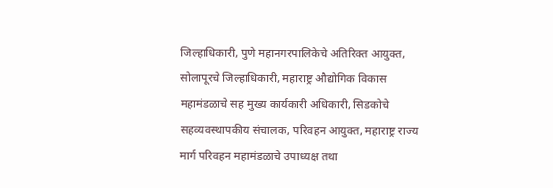जिल्हाधिकारी, पुणे महानगरपालिकेचे अतिरिक्त आयुक्त, सोलापूरचे जिल्हाधिकारी, महाराष्ट्र औद्योगिक विकास महामंडळाचे सह मुख्य कार्यकारी अधिकारी, सिडकोचे सहव्यवस्थापकीय संचालक, परिवहन आयुक्त, महाराष्ट्र राज्य मार्ग परिवहन महामंडळाचे उपाध्यक्ष तथा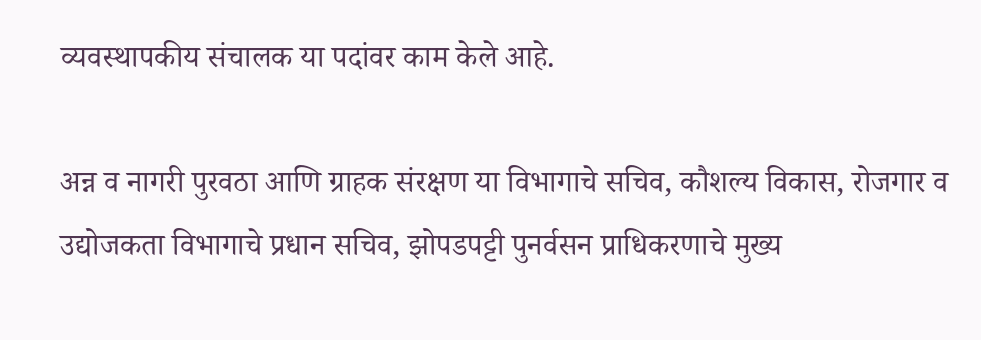व्यवस्थापकीय संचालक या पदांवर काम केले आहे.

अन्न व नागरी पुरवठा आणि ग्राहक संरक्षण या विभागाचे सचिव, कौशल्य विकास, रोजगार व उद्योजकता विभागाचे प्रधान सचिव, झोपडपट्टी पुनर्वसन प्राधिकरणाचे मुख्य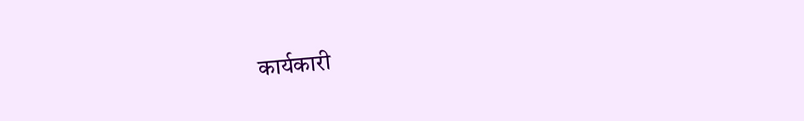कार्यकारी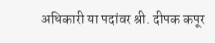अधिकारी या पदांवर श्री. दीपक कपूर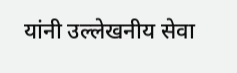यांनी उल्लेखनीय सेवा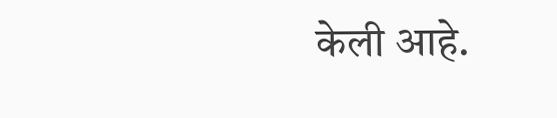केली आहे.